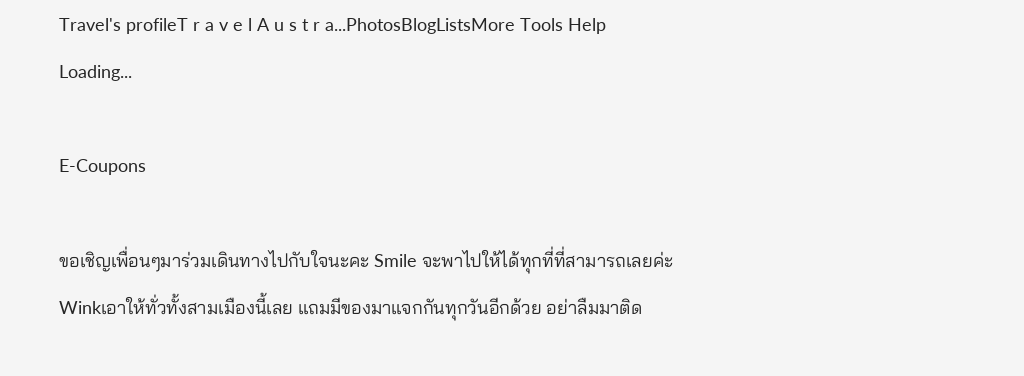Travel's profileT r a v e l A u s t r a...PhotosBlogListsMore Tools Help
Loading...

E-Coupons

ขอเชิญเพื่อนๆมาร่วมเดินทางไปกับใจนะคะ Smile จะพาไปให้ได้ทุกที่ที่สามารถเลยค่ะ Winkเอาให้ทั่วทั้งสามเมืองนี้เลย แถมมีของมาแจกกันทุกวันอีกด้วย อย่าลืมมาติด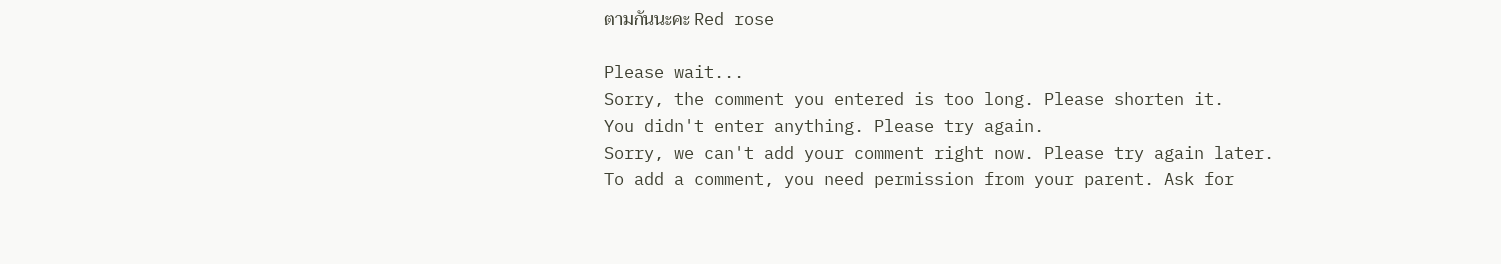ตามกันนะคะ Red rose

Please wait...
Sorry, the comment you entered is too long. Please shorten it.
You didn't enter anything. Please try again.
Sorry, we can't add your comment right now. Please try again later.
To add a comment, you need permission from your parent. Ask for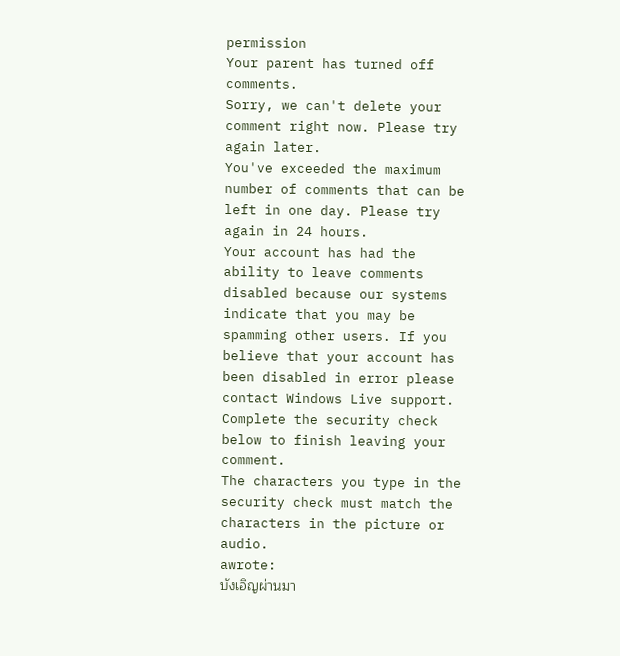permission
Your parent has turned off comments.
Sorry, we can't delete your comment right now. Please try again later.
You've exceeded the maximum number of comments that can be left in one day. Please try again in 24 hours.
Your account has had the ability to leave comments disabled because our systems indicate that you may be spamming other users. If you believe that your account has been disabled in error please contact Windows Live support.
Complete the security check below to finish leaving your comment.
The characters you type in the security check must match the characters in the picture or audio.
awrote:
บังเอิญผ่านมา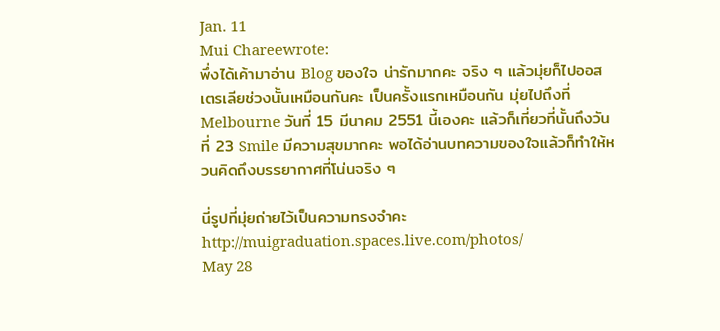Jan. 11
Mui Chareewrote:
พึ่งได้เค้ามาอ่าน Blog ของใจ น่ารักมากคะ จริง ๆ แล้วมุ่ยก็ไปออสเตรเลียช่วงนั้นเหมือนกันคะ เป็นครั้งแรกเหมือนกัน มุ่ยไปถึงที่ Melbourne วันที่ 15 มีนาคม 2551 นี้เองคะ แล้วก็เที่ยวที่นั้นถึงวันที่ 23 Smile มีความสุขมากคะ พอได้อ่านบทความของใจแล้วก็ทำให้หวนคิดถึงบรรยากาศที่โน่นจริง ๆ

นี่รูปที่มุ่ยถ่ายไว้เป็นความทรงจำคะ
http://muigraduation.spaces.live.com/photos/
May 28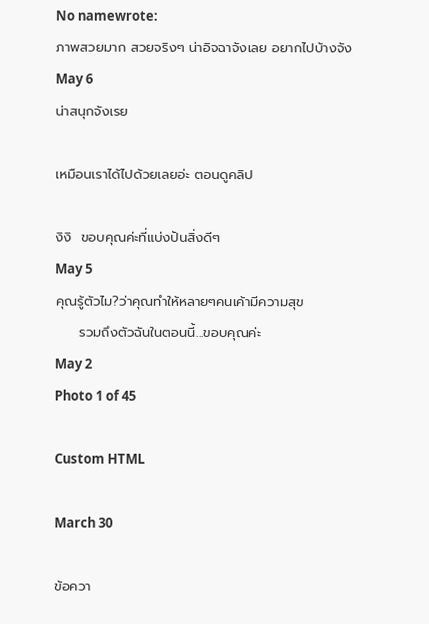No namewrote:
ภาพสวยมาก สวยจริงๆ น่าอิจฉาจังเลย อยากไปบ้างจัง
May 6
น่าสนุกจังเรย

เหมือนเราได้ไปด้วยเลยอ่ะ ตอนดูคลิป

งิงิ  ขอบคุณค่ะที่แบ่งปันสิ่งดีๆ
May 5
คุณรู้ตัวไม?ว่าคุณทำให้หลายๆคนเค้ามีความสุข
     รวมถึงตัวฉันในตอนนี้...ขอบคุณค่ะ
May 2
Photo 1 of 45

Custom HTML

March 30

ข้อควา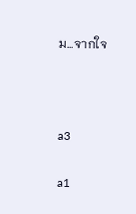ม...จากใจ



a3

a1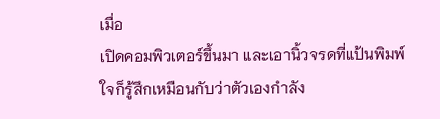เมื่อ
เปิดคอมพิวเตอร์ขึ้นมา และเอานิ้วจรดที่แป้นพิมพ์
ใจก็รู้สึกเหมือนกับว่าตัวเองกำลัง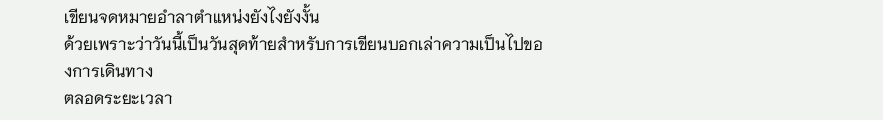เขียนจดหมายอำลาตำแหน่งยังไงยังงั้น
ด้วยเพราะว่าวันนี้เป็นวันสุดท้ายสำหรับการเขียนบอกเล่าความเป็นไปของการเดินทาง
ตลอดระยะเวลา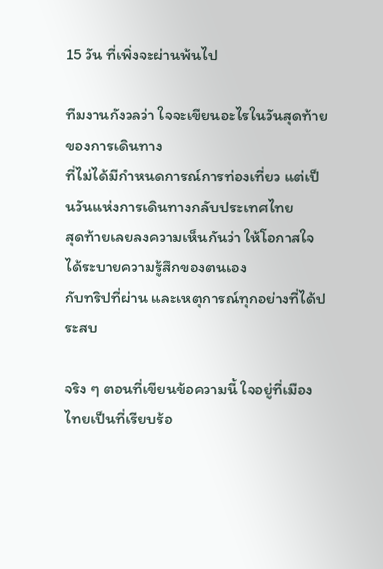15 วัน ที่เพิ่งจะผ่านพ้นไป

ทีมงานกังวลว่า ใจจะเขียนอะไรในวันสุดท้ายของการเดินทาง
ที่ไม่ได้มีกำหนดการณ์การท่องเที่ยว แต่เป็นวันแห่งการเดินทางกลับประเทศไทย
สุดท้ายเลยลงความเห็นกันว่า ให้โอกาสใจได้ระบายความรู้สึกของตนเอง
กับทริปที่ผ่าน และเหตุการณ์ทุกอย่างที่ได้ประสบ

จริง ๆ ตอนที่เขียนข้อความนี้ ใจอยู่ที่เมืองไทยเป็นที่เรียบร้อ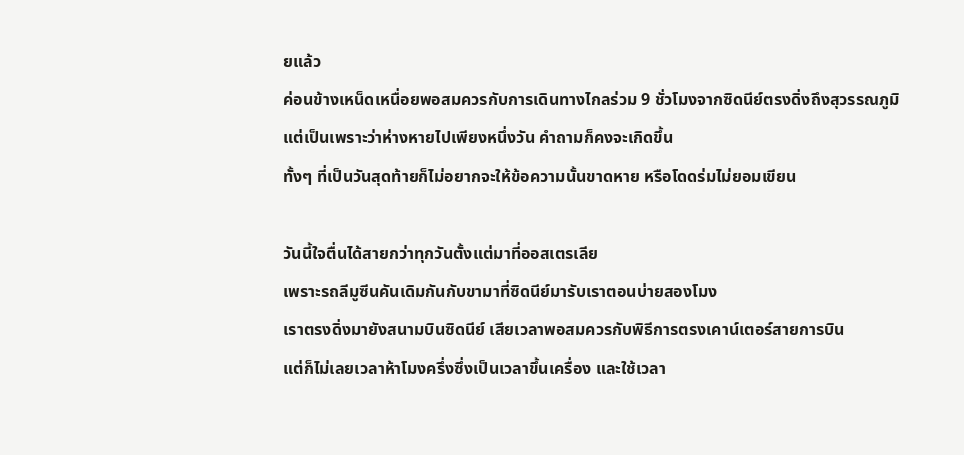ยแล้ว
ค่อนข้างเหน็ดเหนื่อยพอสมควรกับการเดินทางไกลร่วม 9 ชั่วโมงจากซิดนีย์ตรงดิ่งถึงสุวรรณภูมิ
แต่เป็นเพราะว่าห่างหายไปเพียงหนึ่งวัน คำถามก็คงจะเกิดขึ้น
ทั้งๆ ที่เป็นวันสุดท้ายก็ไม่อยากจะให้ข้อความนั้นขาดหาย หรือโดดร่มไม่ยอมเขียน

วันนี้ใจตื่นได้สายกว่าทุกวันตั้งแต่มาที่ออสเตรเลีย
เพราะรถลีมูซีนคันเดิมกันกับขามาที่ซิดนีย์มารับเราตอนบ่ายสองโมง
เราตรงดิ่งมายังสนามบินซิดนีย์ เสียเวลาพอสมควรกับพิธีการตรงเคาน์เตอร์สายการบิน
แต่ก็ไม่เลยเวลาห้าโมงครึ่งซึ่งเป็นเวลาขึ้นเครื่อง และใช้เวลา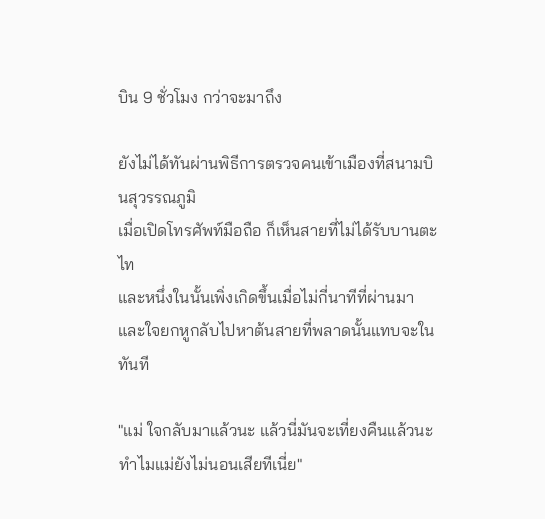บิน 9 ชั่วโมง กว่าจะมาถึง

ยังไม่ได้ทันผ่านพิธีการตรวจคนเข้าเมืองที่สนามบินสุวรรณภูมิ
เมื่อเปิดโทรศัพท์มือถือ ก็เห็นสายที่ไม่ได้รับบานตะไท
และหนึ่งในนั้นเพิ่งเกิดขึ้นเมื่อไม่กี่นาทีที่ผ่านมา
และใจยกหูกลับไปหาต้นสายที่พลาดนั้นแทบจะในทันที

"แม่ ใจกลับมาแล้วนะ แล้วนี่มันจะเที่ยงคืนแล้วนะ ทำไมแม่ยังไม่นอนเสียทีเนี่ย"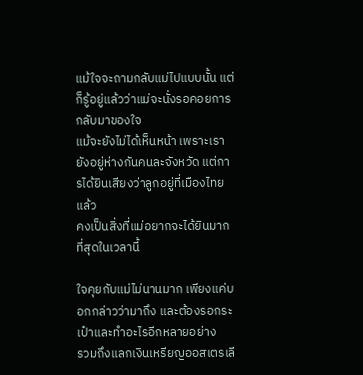แม้ใจจะถามกลับแม่ไปแบบนั้น แต่ก็รู้อยู่แล้วว่าแม่จะนั่งรอคอยการกลับมาของใจ
แม้จะยังไม่ได้เห็นหน้า เพราะเรายังอยู่ห่างกันคนละจังหวัด แต่การได้ยินเสียงว่าลูกอยู่ที่เมืองไทยแล้ว
คงเป็นสิ่งที่แม่อยากจะได้ยินมากที่สุดในเวลานี้

ใจคุยกับแม่ไม่นานมาก เพียงแค่บอกกล่าวว่ามาถึง และต้องรอกระเป๋าและทำอะไรอีกหลายอย่าง
รวมถึงแลกเงินเหรียญออสเตรเลี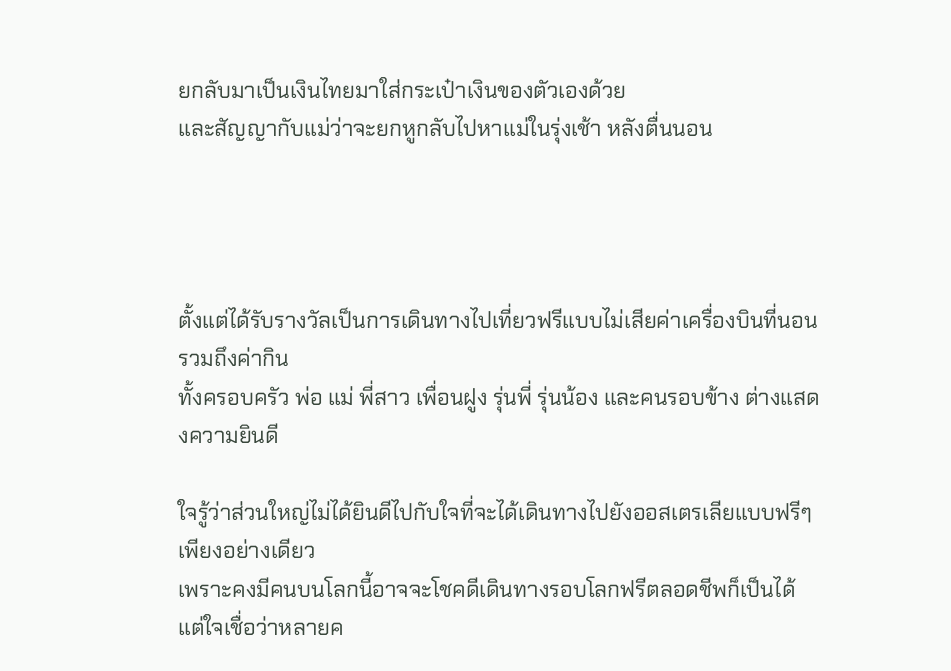ยกลับมาเป็นเงินไทยมาใส่กระเป๋าเงินของตัวเองด้วย
และสัญญากับแม่ว่าจะยกหูกลับไปหาแม่ในรุ่งเช้า หลังตื่นนอน




ตั้งแต่ได้รับรางวัลเป็นการเดินทางไปเที่ยวฟรีแบบไม่เสียค่าเครื่องบินที่นอน รวมถึงค่ากิน
ทั้งครอบครัว พ่อ แม่ พี่สาว เพื่อนฝูง รุ่นพี่ รุ่นน้อง และคนรอบข้าง ต่างแสดงความยินดี

ใจรู้ว่าส่วนใหญ่ไม่ได้ยินดีไปกับใจที่จะได้เดินทางไปยังออสเตรเลียแบบฟรีๆ เพียงอย่างเดียว
เพราะคงมีคนบนโลกนี้อาจจะโชคดีเดินทางรอบโลกฟรีตลอดชีพก็เป็นได้
แต่ใจเชื่อว่าหลายค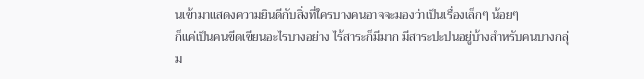นเข้ามาแสดงความยินดีกับสิ่งที่ใครบางคนอาจจะมองว่าเป็นเรื่องเล็กๆ น้อยๆ
ก็แค่เป็นคนขีดเขียนอะไรบางอย่าง ไร้สาระก็มีมาก มีสาระปะปนอยู่บ้างสำหรับคนบางกลุ่ม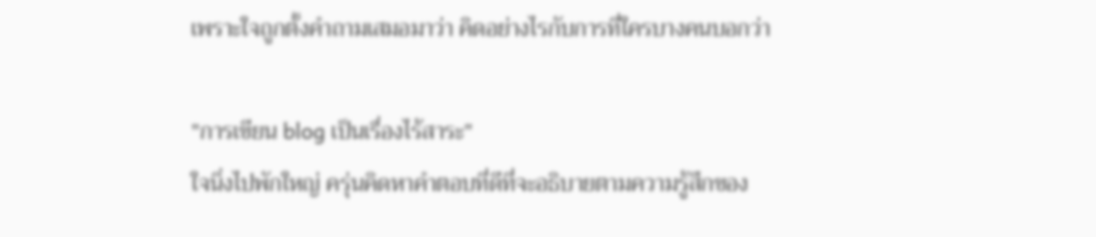เพราะใจถูกตั้งคำถามเสมอมาว่า คิดอย่างไรกับการที่ใครบางคนบอกว่า

"การเขียน blog เป็นเรื่องไร้สาระ"
ใจนิ่งไปพักใหญ่ ครุ่นคิดหาคำตอบที่ดีที่จะอธิบายตามความรู้สึกของ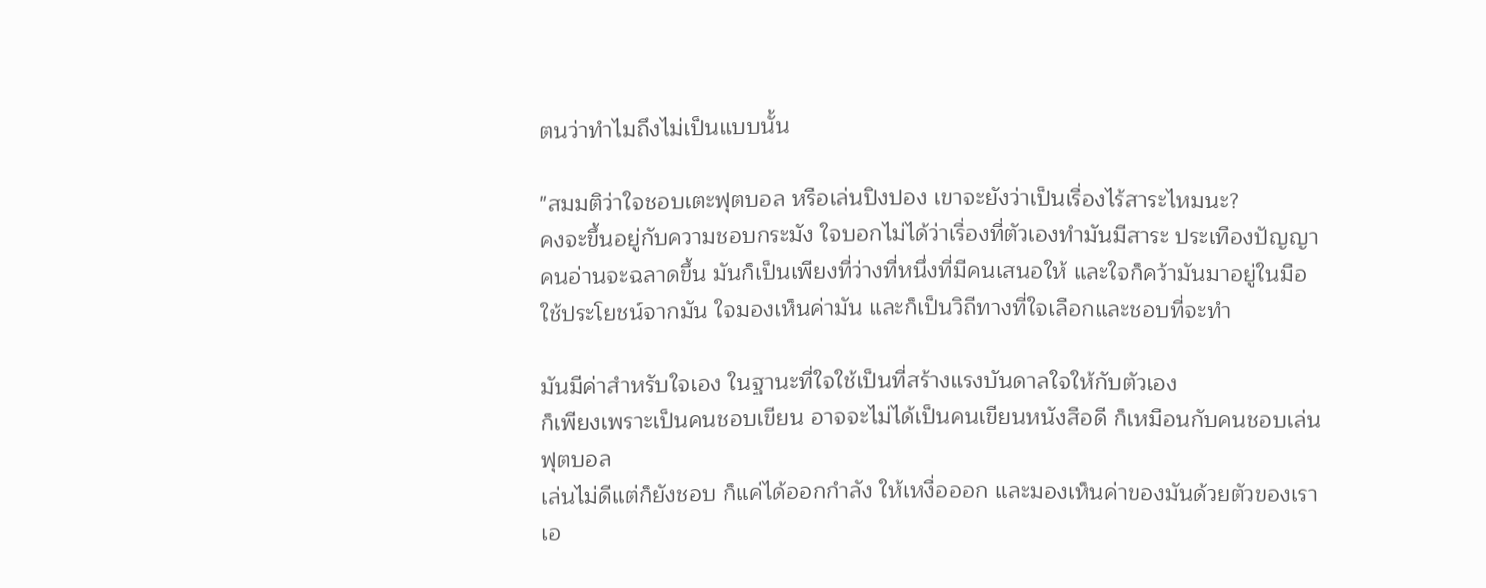ตนว่าทำไมถึงไม่เป็นแบบนั้น

"สมมติว่าใจชอบเตะฟุตบอล หรือเล่นปิงปอง เขาจะยังว่าเป็นเรื่องไร้สาระไหมนะ?
คงจะขึ้นอยู่กับความชอบกระมัง ใจบอกไม่ได้ว่าเรื่องที่ตัวเองทำมันมีสาระ ประเทืองปัญญา
คนอ่านจะฉลาดขึ้น มันก็เป็นเพียงที่ว่างที่หนึ่งที่มีคนเสนอให้ และใจก็คว้ามันมาอยู่ในมือ
ใช้ประโยชน์จากมัน ใจมองเห็นค่ามัน และก็เป็นวิถีทางที่ใจเลือกและชอบที่จะทำ

มันมีค่าสำหรับใจเอง ในฐานะที่ใจใช้เป็นที่สร้างแรงบันดาลใจให้กับตัวเอง
ก็เพียงเพราะเป็นคนชอบเขียน อาจจะไม่ได้เป็นคนเขียนหนังสือดี ก็เหมือนกับคนชอบเล่นฟุตบอล
เล่นไม่ดีแต่ก็ยังชอบ ก็แค่ได้ออกกำลัง ให้เหงื่อออก และมองเห็นค่าของมันด้วยตัวของเราเอ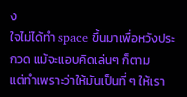ง
ใจไม่ได้ทำ space ขึ้นมาเพื่อหวังประกวด แม้จะแอบคิดเล่นๆ ก็ตาม
แต่ทำเพราะว่าให้มันเป็นที่ ๆ ให้เรา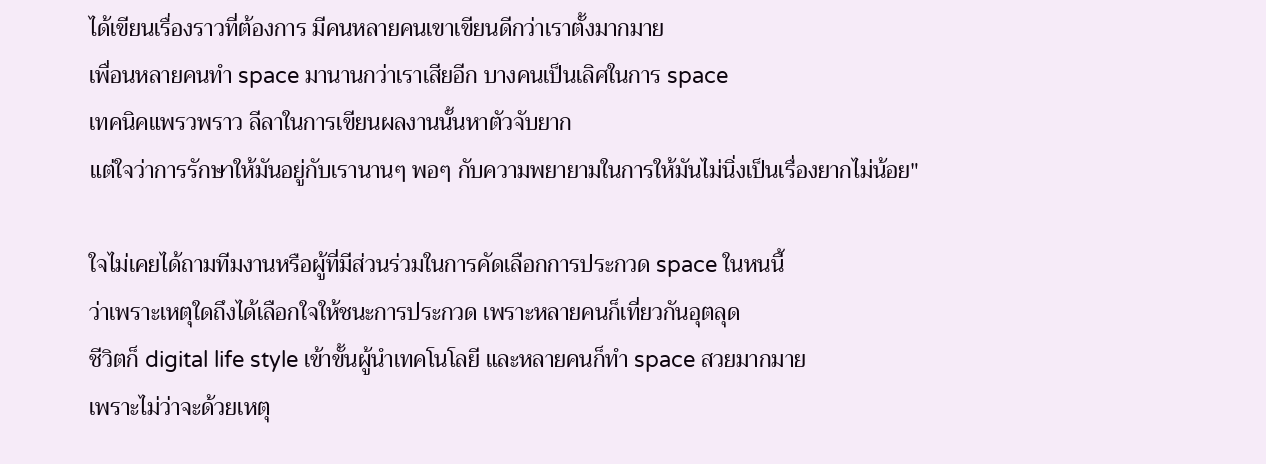ได้เขียนเรื่องราวที่ต้องการ มีคนหลายคนเขาเขียนดีกว่าเราตั้งมากมาย
เพื่อนหลายคนทำ space มานานกว่าเราเสียอีก บางคนเป็นเลิศในการ space
เทคนิคแพรวพราว ลีลาในการเขียนผลงานนั้นหาตัวจับยาก
แต่ใจว่าการรักษาให้มันอยู่กับเรานานๆ พอๆ กับความพยายามในการให้มันไม่นิ่งเป็นเรื่องยากไม่น้อย"

ใจไม่เคยได้ถามทีมงานหรือผู้ที่มีส่วนร่วมในการคัดเลือกการประกวด space ในหนนี้
ว่าเพราะเหตุใดถึงได้เลือกใจให้ชนะการประกวด เพราะหลายคนก็เที่ยวกันอุตลุด
ชีวิตก็ digital life style เข้าขั้นผู้นำเทคโนโลยี และหลายคนก็ทำ space สวยมากมาย
เพราะไม่ว่าจะด้วยเหตุ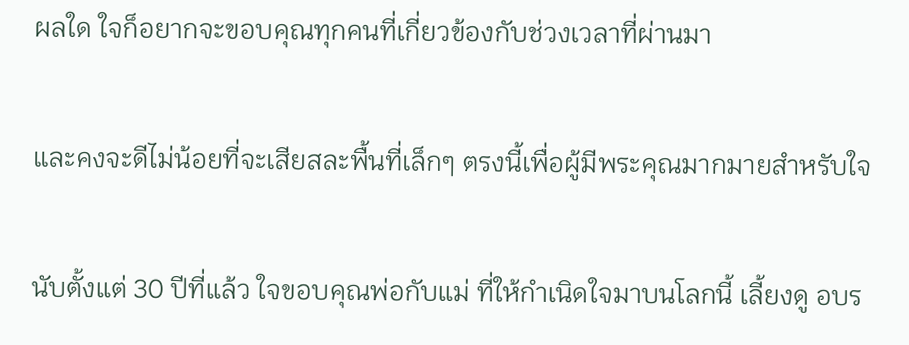ผลใด ใจก็อยากจะขอบคุณทุกคนที่เกี่ยวข้องกับช่วงเวลาที่ผ่านมา

และคงจะดีไม่น้อยที่จะเสียสละพื้นที่เล็กๆ ตรงนี้เพื่อผู้มีพระคุณมากมายสำหรับใจ

นับตั้งแต่ 30 ปีที่แล้ว ใจขอบคุณพ่อกับแม่ ที่ให้กำเนิดใจมาบนโลกนี้ เลี้ยงดู อบร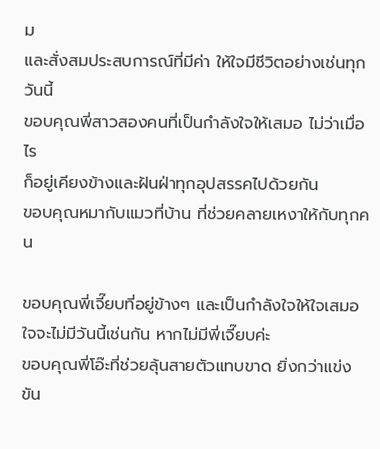ม
และสั่งสมประสบการณ์ที่มีค่า ให้ใจมีชีวิตอย่างเช่นทุกวันนี้
ขอบคุณพี่สาวสองคนที่เป็นกำลังใจให้เสมอ ไม่ว่าเมื่อไร
ก็อยู่เคียงข้างและฝันฝ่าทุกอุปสรรคไปด้วยกัน
ขอบคุณหมากับแมวที่บ้าน ที่ช่วยคลายเหงาให้กับทุกคน

ขอบคุณพี่เจี๊ยบที่อยู่ข้างๆ และเป็นกำลังใจให้ใจเสมอ ใจจะไม่มีวันนี้เช่นกัน หากไม่มีพี่เจี๊ยบค่ะ
ขอบคุณพี่โอ๊ะที่ช่วยลุ้นสายตัวแทบขาด ยิ่งกว่าแข่งขัน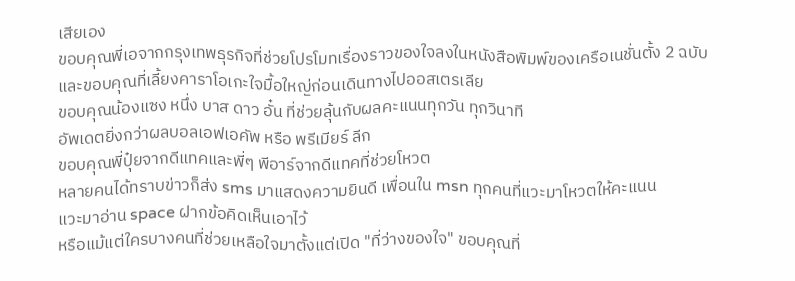เสียเอง
ขอบคุณพี่เอจากกรุงเทพธุรกิจที่ช่วยโปรโมทเรื่องราวของใจลงในหนังสือพิมพ์ของเครือเนชั่นตั้ง 2 ฉบับ
และขอบคุณที่เลี้ยงคาราโอเกะใจมื้อใหญ่ก่อนเดินทางไปออสเตรเลีย
ขอบคุณน้องแซง หนึ่ง บาส ดาว อั๋น ที่ช่วยลุ้นกับผลคะแนนทุกวัน ทุกวินาที
อัพเดตยิ่งกว่าผลบอลเอฟเอคัพ หรือ พรีเมียร์ ลีก
ขอบคุณพี่ปุ๋ยจากดีแทคและพี่ๆ พีอาร์จากดีแทคที่ช่วยโหวต
หลายคนได้ทราบข่าวก็ส่ง sms มาแสดงความยินดี เพื่อนใน msn ทุกคนที่แวะมาโหวตให้คะแนน
แวะมาอ่าน space ฝากข้อคิดเห็นเอาไว้
หรือแม้แต่ใครบางคนที่ช่วยเหลือใจมาตั้งแต่เปิด "ที่ว่างของใจ" ขอบคุณที่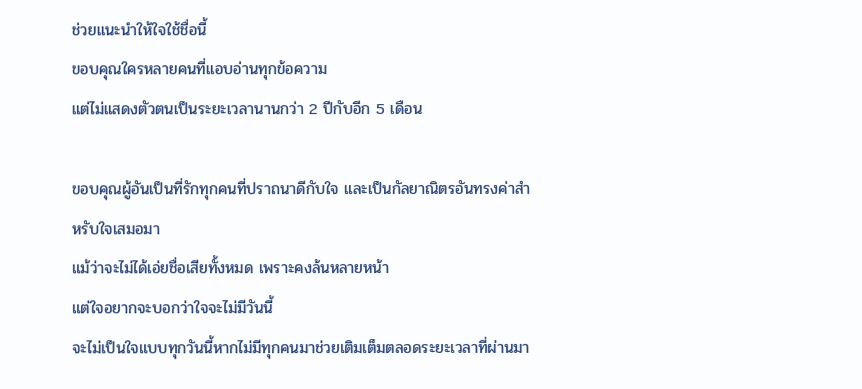ช่วยแนะนำให้ใจใช้ชื่อนี้
ขอบคุณใครหลายคนที่แอบอ่านทุกข้อความ
แต่ไม่แสดงตัวตนเป็นระยะเวลานานกว่า 2 ปีกับอีก 5 เดือน

ขอบคุณผู้อันเป็นที่รักทุกคนที่ปราถนาดีกับใจ และเป็นกัลยาณิตรอันทรงค่าสำหรับใจเสมอมา
แม้ว่าจะไม่ได้เอ่ยชื่อเสียทั้งหมด เพราะคงล้นหลายหน้า
แต่ใจอยากจะบอกว่าใจจะไม่มีวันนี้
จะไม่เป็นใจแบบทุกวันนี้หากไม่มีทุกคนมาช่วยเติมเต็มตลอดระยะเวลาที่ผ่านมา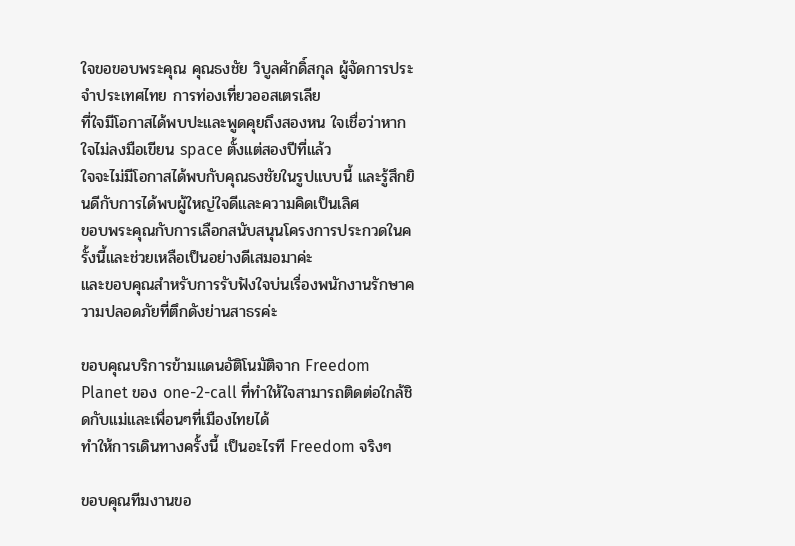ใจขอขอบพระคุณ คุณธงชัย วิบูลศักดิ์สกุล ผู้จัดการประจำประเทศไทย การท่องเที่ยวออสเตรเลีย
ที่ใจมีโอกาสได้พบปะและพูดคุยถึงสองหน ใจเชื่อว่าหากใจไม่ลงมือเขียน space ตั้งแต่สองปีที่แล้ว
ใจจะไม่มีโอกาสได้พบกับคุณธงชัยในรูปแบบนี้ และรู้สึกยินดีกับการได้พบผู้ใหญ่ใจดีและความคิดเป็นเลิศ
ขอบพระคุณกับการเลือกสนับสนุนโครงการประกวดในครั้งนี้และช่วยเหลือเป็นอย่างดีเสมอมาค่ะ
และขอบคุณสำหรับการรับฟังใจบ่นเรื่องพนักงานรักษาความปลอดภัยที่ตึกดังย่านสาธรค่ะ

ขอบคุณบริการข้ามแดนอัติโนมัติจาก Freedom Planet ของ one-2-call ที่ทำให้ใจสามารถติดต่อใกล้ชิดกับแม่และเพื่อนๆที่เมืองไทยได้
ทำให้การเดินทางครั้งนี้ เป็นอะไรที Freedom จริงๆ

ขอบคุณทีมงานขอ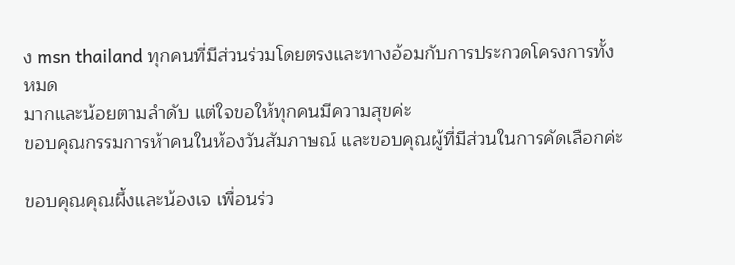ง msn thailand ทุกคนที่มีส่วนร่วมโดยตรงและทางอ้อมกับการประกวดโครงการทั้งหมด
มากและน้อยตามลำดับ แต่ใจขอให้ทุกคนมีความสุขค่ะ
ขอบคุณกรรมการห้าคนในห้องวันสัมภาษณ์ และขอบคุณผู้ที่มีส่วนในการคัดเลือกค่ะ

ขอบคุณคุณผึ้งและน้องเจ เพื่อนร่ว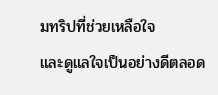มทริปที่ช่วยเหลือใจ
และดูแลใจเป็นอย่างดีตลอด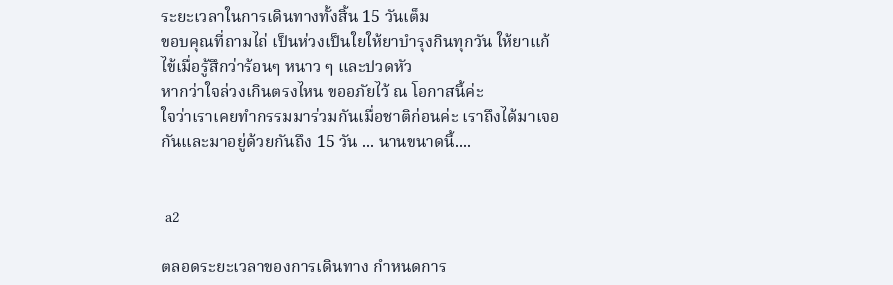ระยะเวลาในการเดินทางทั้งสิ้น 15 วันเต็ม
ขอบคุณที่ถามไถ่ เป็นห่วงเป็นใยให้ยาบำรุงกินทุกวัน ให้ยาแก้ไข้เมื่อรู้สึกว่าร้อนๆ หนาว ๆ และปวดหัว
หากว่าใจล่วงเกินตรงไหน ขออภัยไว้ ณ โอกาสนี้ค่ะ
ใจว่าเราเคยทำกรรมมาร่วมกันเมื่อชาติก่อนค่ะ เราถึงได้มาเจอกันและมาอยู่ด้วยกันถึง 15 วัน ... นานขนาดนี้....


 a2

ตลอดระยะเวลาของการเดินทาง กำหนดการ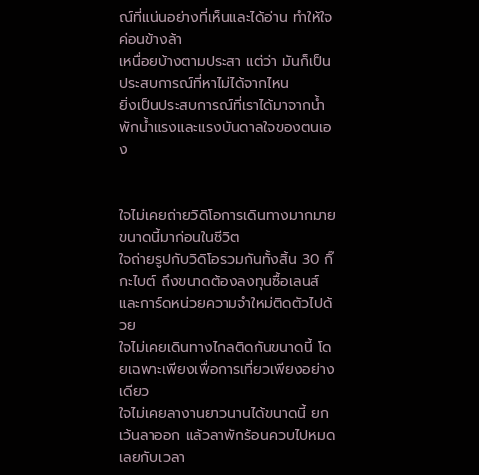ณ์ที่แน่นอย่างที่เห็นและได้อ่าน ทำให้ใจค่อนข้างล้า
เหนื่อยบ้างตามประสา แต่ว่า มันก็เป็นประสบการณ์ที่หาไม่ได้จากไหน
ยิ่งเป็นประสบการณ์ที่เราได้มาจากน้ำพักน้ำแรงและแรงบันดาลใจของตนเอง


ใจไม่เคยถ่ายวิดิโอการเดินทางมากมายขนาดนี้มาก่อนในชีวิต
ใจถ่ายรูปกับวิดิโอรวมกันทั้งสิ้น 30 กิ๊กะไบต์ ถึงขนาดต้องลงทุนซื้อเลนส์และการ์ดหน่วยความจำใหม่ติดตัวไปด้วย
ใจไม่เคยเดินทางไกลติดกันขนาดนี้ โดยเฉพาะเพียงเพื่อการเที่ยวเพียงอย่างเดียว
ใจไม่เคยลางานยาวนานได้ขนาดนี้ ยกเว้นลาออก แล้วลาพักร้อนควบไปหมดเลยกับเวลา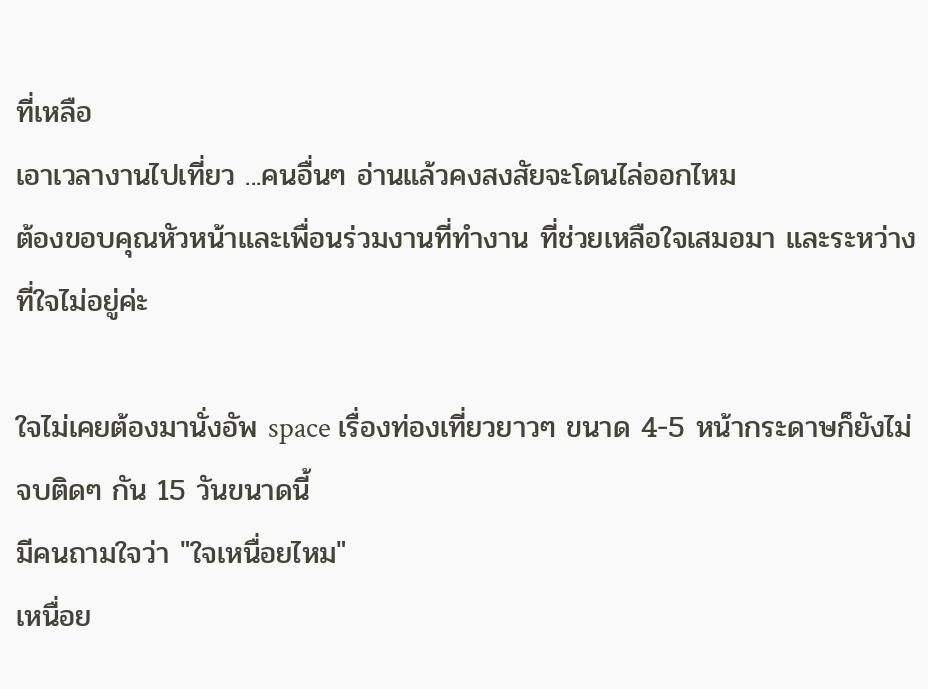ที่เหลือ
เอาเวลางานไปเที่ยว ...คนอื่นๆ อ่านแล้วคงสงสัยจะโดนไล่ออกไหม
ต้องขอบคุณหัวหน้าและเพื่อนร่วมงานที่ทำงาน ที่ช่วยเหลือใจเสมอมา และระหว่างที่ใจไม่อยู่ค่ะ

ใจไม่เคยต้องมานั่งอัพ space เรื่องท่องเที่ยวยาวๆ ขนาด 4-5 หน้ากระดาษก็ยังไม่จบติดๆ กัน 15 วันขนาดนี้
มีคนถามใจว่า "ใจเหนื่อยไหม"
เหนื่อย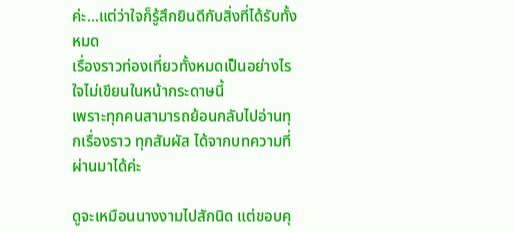ค่ะ...แต่ว่าใจก็รู้สึกยินดีกับสิ่งที่ได้รับทั้งหมด
เรื่องราวท่องเที่ยวทั้งหมดเป็นอย่างไร ใจไม่เขียนในหน้ากระดาษนี้
เพราะทุกคนสามารถย้อนกลับไปอ่านทุกเรื่องราว ทุกสัมผัส ได้จากบทความที่ผ่านมาได้ค่ะ

ดูจะเหมือนนางงามไปสักนิด แต่ขอบคุ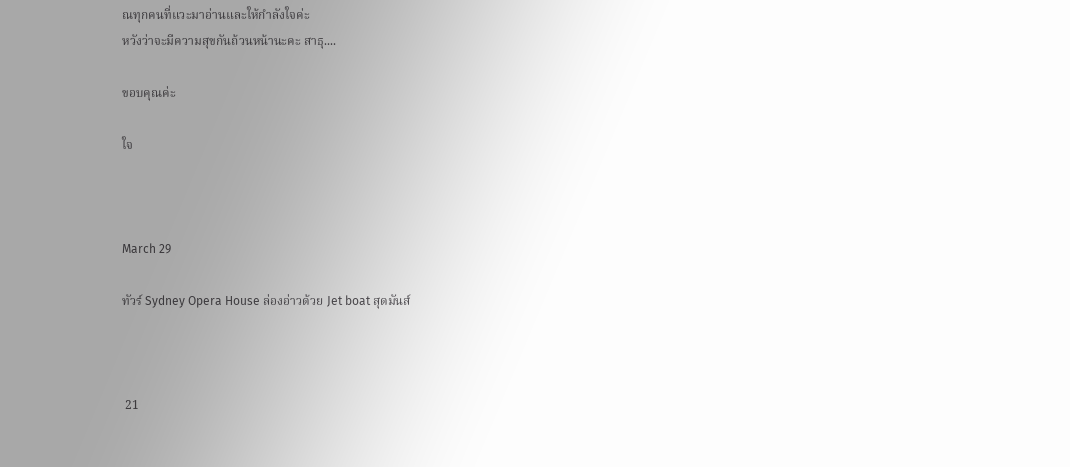ณทุกคนที่แวะมาอ่านและให้กำลังใจค่ะ
หวังว่าจะมีความสุขกันถ้วนหน้านะคะ สาธุ....

ขอบคุณค่ะ

ใจ



March 29

ทัวร์ Sydney Opera House ล่องอ่าวด้วย Jet boat สุดมันส์



 21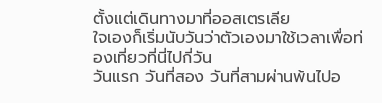ตั้งแต่เดินทางมาที่ออสเตรเลีย
ใจเองก็เริ่มนับวันว่าตัวเองมาใช้เวลาเพื่อท่องเที่ยวที่นี่ไปกี่วัน
วันแรก วันที่สอง วันที่สามผ่านพ้นไปอ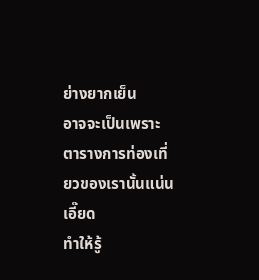ย่างยากเย็น
อาจจะเป็นเพราะตารางการท่องเที่ยวของเรานั้นแน่นเอี๊ยด
ทำให้รู้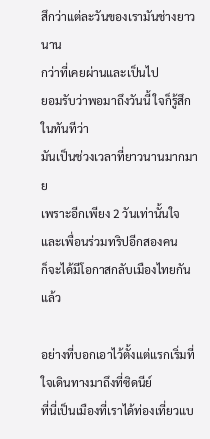สึกว่าแต่ละวันของเรามันช่างยาวนาน
กว่าที่เคยผ่านและเป็นไป
ยอมรับว่าพอมาถึงวันนี้ ใจก็รู้สึกในทันทีว่า
มันเป็นช่วงเวลาที่ยาวนานมากมาย
เพราะอีกเพียง 2 วันเท่านั้นใจและเพื่อนร่วมทริปอีกสองคน
ก็จะได้มีโอกาสกลับเมืองไทยกันแล้ว

อย่างที่บอกเอาไว้ตั้งแต่แรกเริ่มที่ใจเดินทางมาถึงที่ซิดนีย์
ที่นี่เป็นเมืองที่เราได้ท่องเที่ยวแบ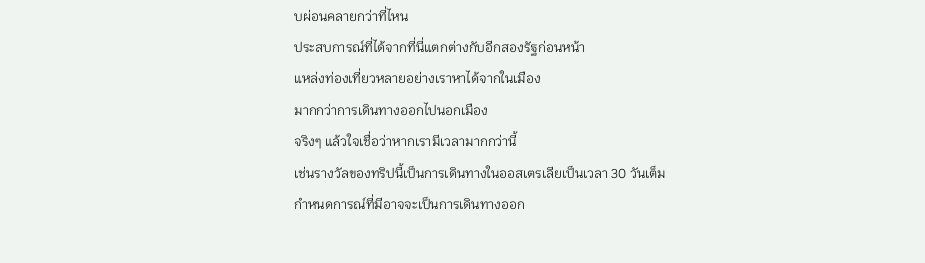บผ่อนคลายกว่าที่ไหน
ประสบการณ์ที่ได้จากที่นี่แตกต่างกับอีกสองรัฐก่อนหน้า
แหล่งท่องเที่ยวหลายอย่างเราหาได้จากในเมือง
มากกว่าการเดินทางออกไปนอกเมือง
จริงๆ แล้วใจเชื่อว่าหากเรามีเวลามากกว่านี้
เช่นรางวัลของทริปนี้เป็นการเดินทางในออสเตรเลียเป็นเวลา 30 วันเต็ม
กำหนดการณ์ที่มีอาจจะเป็นการเดินทางออก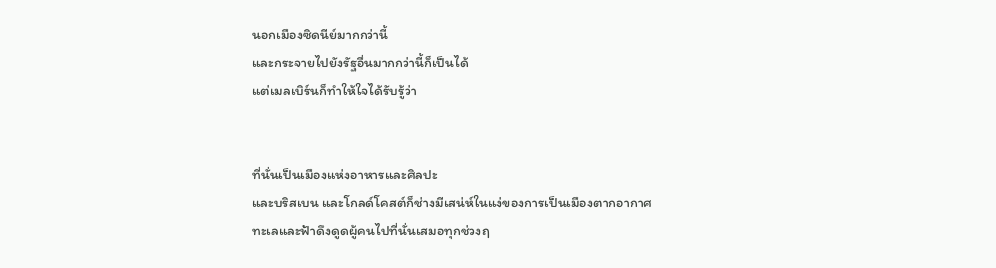นอกเมืองซิดนีย์มากกว่านี้
และกระจายไปยังรัฐอื่นมากกว่านี้ก็เป็นได้
แต่เมลเบิร์นก็ทำให้ใจได้รับรู้ว่า


ที่นั่นเป็นเมืองแห่งอาหารและศิลปะ
และบริสเบน และโกลด์โคสต์ก็ช่างมีเสน่ห์ในแง่ของการเป็นเมืองตากอากาศ
ทะเลและฟ้าดึงดูดผู้คนไปที่นั่นเสมอทุกช่วงฤ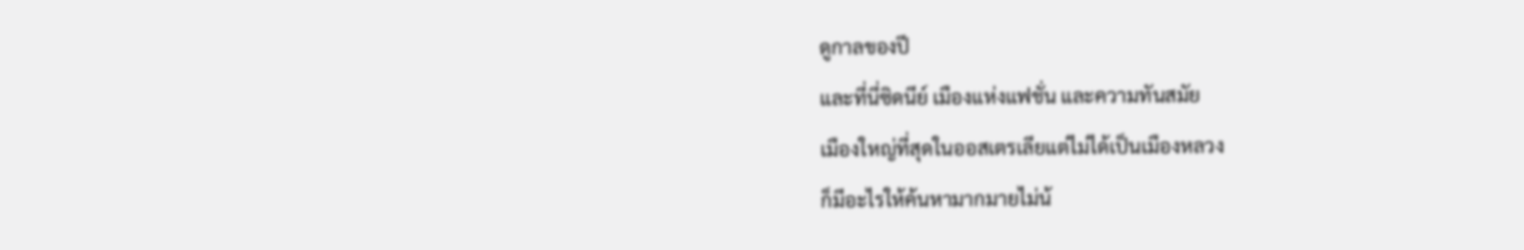ดูกาลของปี
และที่นี่ซิดนีย์ เมืองแห่งแฟชั่น และความทันสมัย
เมืองใหญ่ที่สุดในออสเตรเลียแต่ไม่ได้เป็นเมืองหลวง
ก็มีอะไรให้ค้นหามากมายไม่น้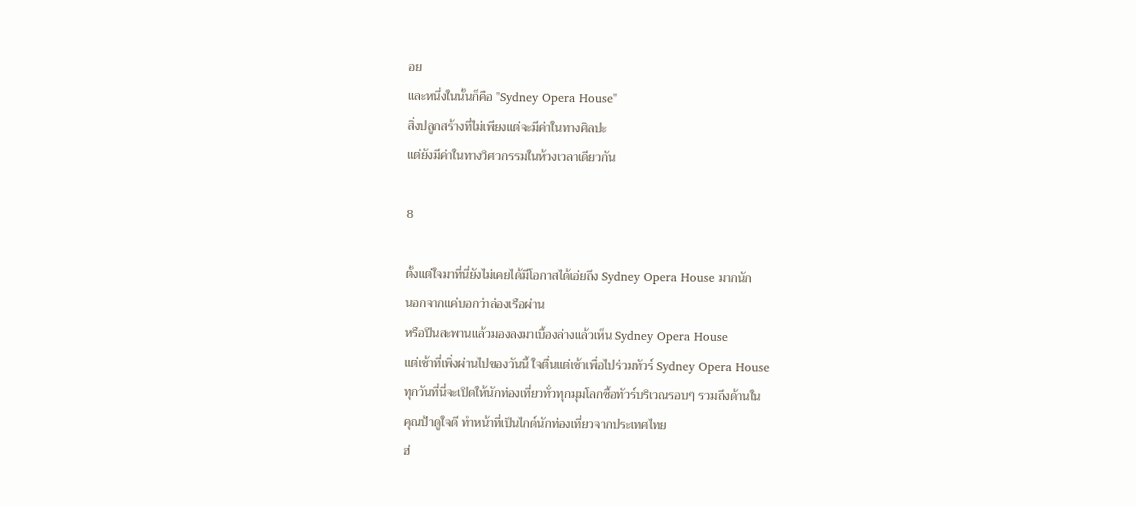อย
และหนึ่งในนั้นก็คือ "Sydney Opera House"
สิ่งปลูกสร้างที่ไม่เพียงแต่จะมีค่าในทางศิลปะ
แต่ยังมีค่าในทางวิศวกรรมในห้วงเวลาเดียวกัน

8

ตั้งแต่ใจมาที่นี่ยังไม่เคยได้มีโอกาสได้เอ่ยถึง Sydney Opera House มากนัก
นอกจากแค่บอกว่าล่องเรือผ่าน
หรือปีนสะพานแล้วมองลงมาเบื้องล่างแล้วเห็น Sydney Opera House
แต่เช้าที่เพิ่งผ่านไปของวันนี้ ใจตื่นแต่เช้าเพื่อไปร่วมทัวร์ Sydney Opera House
ทุกวันที่นี่จะเปิดให้นักท่องเที่ยวทั่วทุกมุมโลกซื้อทัวร์บริเวณรอบๆ รวมถึงด้านใน
คุณป้าดูใจดี ทำหน้าที่เป็นไกด์นักท่องเที่ยวจากประเทศไทย
ฮ่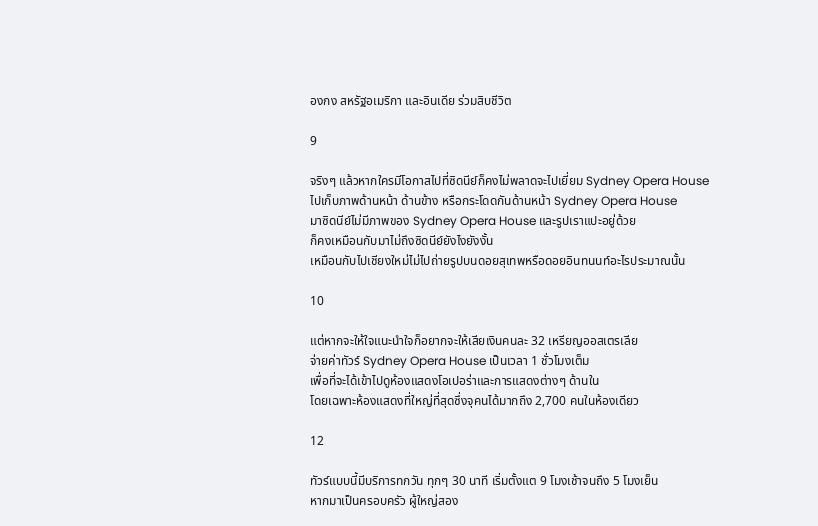องกง สหรัฐอเมริกา และอินเดีย ร่วมสิบชีวิต

9

จริงๆ แล้วหากใครมีโอกาสไปที่ซิดนีย์ก็คงไม่พลาดจะไปเยี่ยม Sydney Opera House
ไปเก็บภาพด้านหน้า ด้านข้าง หรือกระโดดกันด้านหน้า Sydney Opera House
มาซิดนีย์ไม่มีภาพของ Sydney Opera House และรูปเราแปะอยู่ด้วย
ก็คงเหมือนกับมาไม่ถึงซิดนีย์ยังไงยังงั้น
เหมือนกับไปเชียงใหม่ไม่ไปถ่ายรูปบนดอยสุเทพหรือดอยอินทนนท์อะไรประมาณนั้น

10

แต่หากจะให้ใจแนะนำใจก็อยากจะให้เสียเงินคนละ 32 เหรียญออสเตรเลีย
จ่ายค่าทัวร์ Sydney Opera House เป็นเวลา 1 ชั่วโมงเต็ม
เพื่อที่จะได้เข้าไปดูห้องแสดงโอเปอร่าและการแสดงต่างๆ ด้านใน
โดยเฉพาะห้องแสดงที่ใหญ่ที่สุดซึ่งจุคนได้มากถึง 2,700 คนในห้องเดียว

12

ทัวร์แบบนี้มีบริการทกวัน ทุกๆ 30 นาที เริ่มตั้งแต 9 โมงเช้าจนถึง 5 โมงเย็น
หากมาเป็นครอบครัว ผู้ใหญ่สอง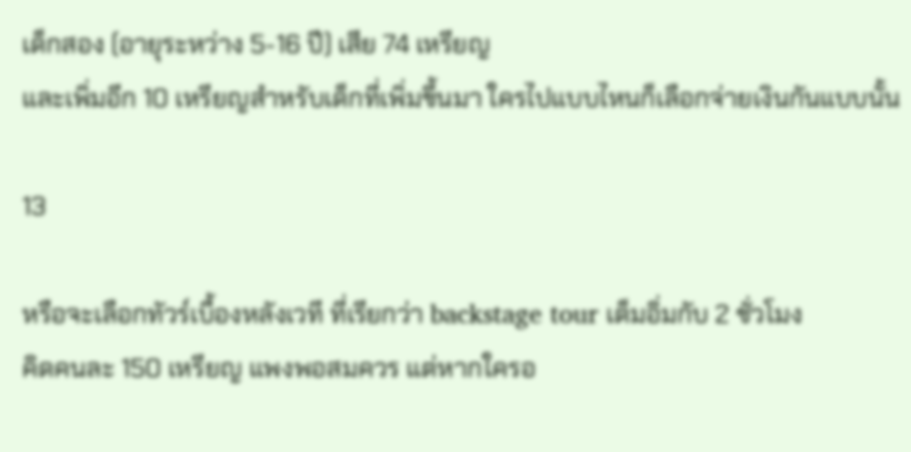เด็กสอง (อายุระหว่าง 5-16 ปี) เสีย 74 เหรียญ
และเพิ่มอีก 10 เหรียญสำหรับเด็กที่เพิ่มขึ้นมา ใครไปแบบไหนก็เลือกจ่ายเงินกันแบบนั้น

13

หรือจะเลือกทัวร์เบื้องหลังเวที ที่เรียกว่า backstage tour เต็มอิ่มกับ 2 ชั่วโมง
คิดคนละ 150 เหรียญ แพงพอสมควร แต่หากใครอ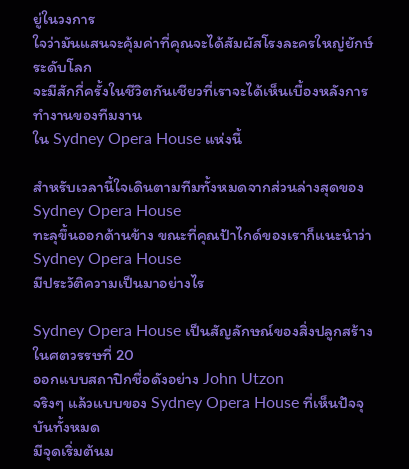ยู่ในวงการ
ใจว่ามันแสนจะคุ้มค่าที่คุณจะได้สัมผัสโรงละครใหญ่ยักษ์ระดับโลก
จะมีสักกี่ครั้งในชีวิตกันเชียวที่เราจะได้เห็นเบื้องหลังการทำงานของทีมงาน
ใน Sydney Opera House แห่งนี้

สำหรับเวลานี้ใจเดินตามทีมทั้งหมดจากส่วนล่างสุดของ Sydney Opera House
ทะลุขึ้นออกด้านข้าง ขณะที่คุณป้าไกด์ของเราก็แนะนำว่า Sydney Opera House
มีประวัติความเป็นมาอย่างไร

Sydney Opera House เป็นสัญลักษณ์ของสิ่งปลูกสร้างในศตวรรษที่ 20
ออกแบบสถาปิกชื่อดังอย่าง John Utzon
จริงๆ แล้วแบบของ Sydney Opera House ที่เห็นปัจจุบันทั้งหมด
มีจุดเริ่มต้นม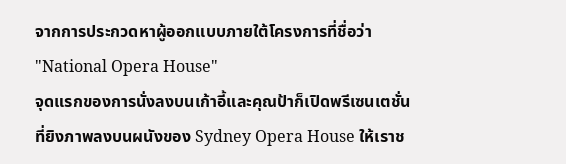จากการประกวดหาผู้ออกแบบภายใต้โครงการที่ชื่อว่า
"National Opera House"
จุดแรกของการนั่งลงบนเก้าอี้และคุณป้าก็เปิดพรีเซนเตชั่น
ที่ยิงภาพลงบนผนังของ Sydney Opera House ให้เราช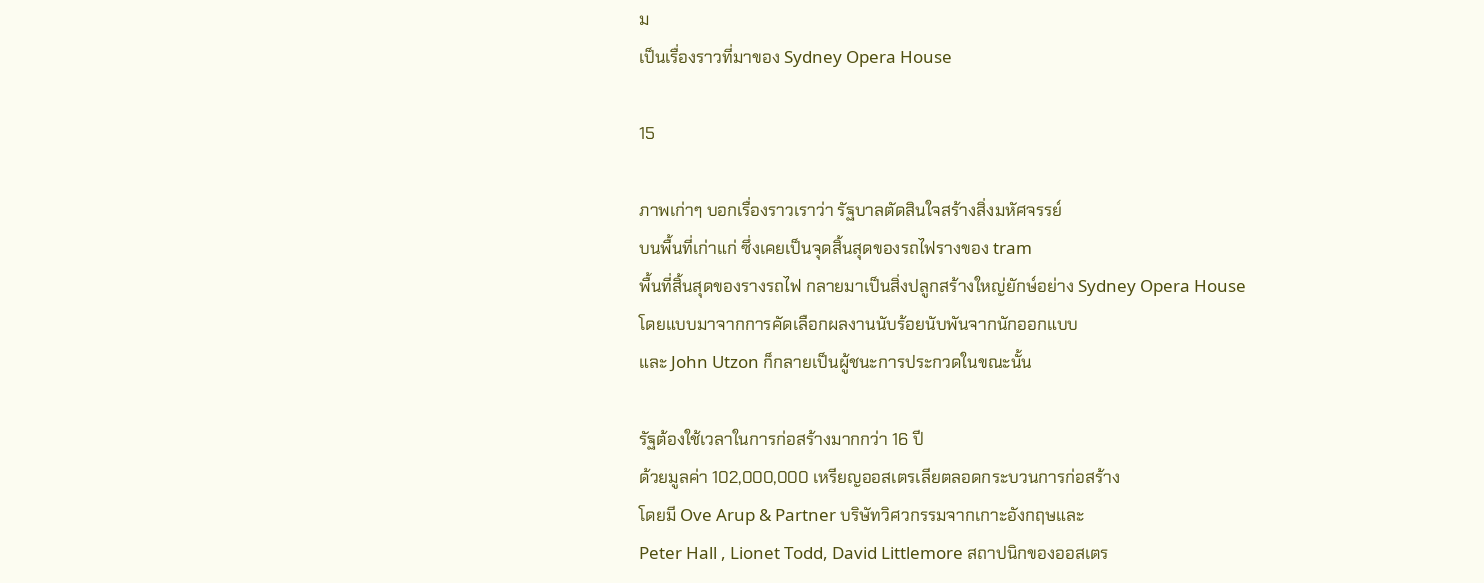ม
เป็นเรื่องราวที่มาของ Sydney Opera House

15

ภาพเก่าๆ บอกเรื่องราวเราว่า รัฐบาลตัดสินใจสร้างสิ่งมหัศจรรย์
บนพื้นที่เก่าแก่ ซึ่งเคยเป็นจุดสิ้นสุดของรถไฟรางของ tram
พื้นที่สิ้นสุดของรางรถไฟ กลายมาเป็นสิ่งปลูกสร้างใหญ่ยักษ์อย่าง Sydney Opera House
โดยแบบมาจากการคัดเลือกผลงานนับร้อยนับพันจากนักออกแบบ
และ John Utzon ก็กลายเป็นผู้ชนะการประกวดในขณะนั้น

รัฐต้องใช้เวลาในการก่อสร้างมากกว่า 16 ปี
ด้วยมูลค่า 102,000,000 เหรียญออสเตรเลียตลอดกระบวนการก่อสร้าง
โดยมี Ove Arup & Partner บริษัทวิศวกรรมจากเกาะอังกฤษและ
Peter Hall , Lionet Todd, David Littlemore สถาปนิกของออสเตร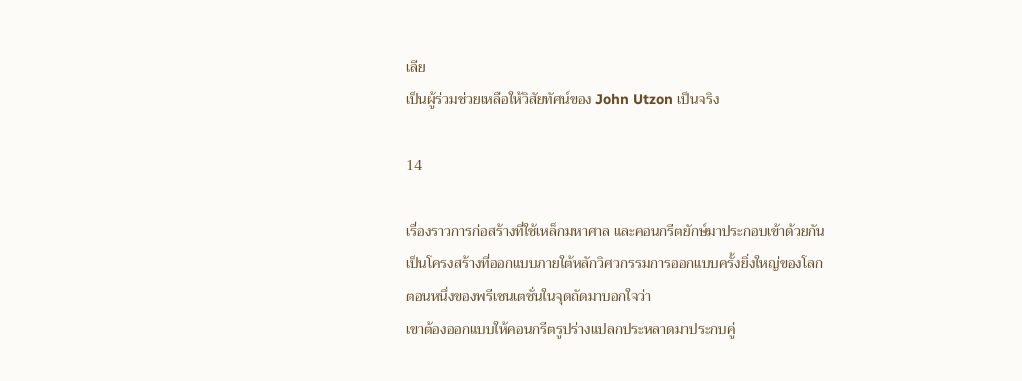เลีย
เป็นผู้ร่วมช่วยเหลือให้วิสัยทัศน์ของ John Utzon เป็นจริง

14

เรื่องราวการก่อสร้างที่ใช้เหล็กมหาศาล และคอนกรีตยักษ์มาประกอบเข้าด้วยกัน
เป็นโครงสร้างที่ออกแบบภายใต้หลักวิศวกรรมการออกแบบครั้งยิ่งใหญ่ของโลก
ตอนหนึ่งของพรีเซนเตชั่นในจุดถัดมาบอกใจว่า
เขาต้องออกแบบให้คอนกรีตรูปร่างแปลกประหลาดมาประกบคู่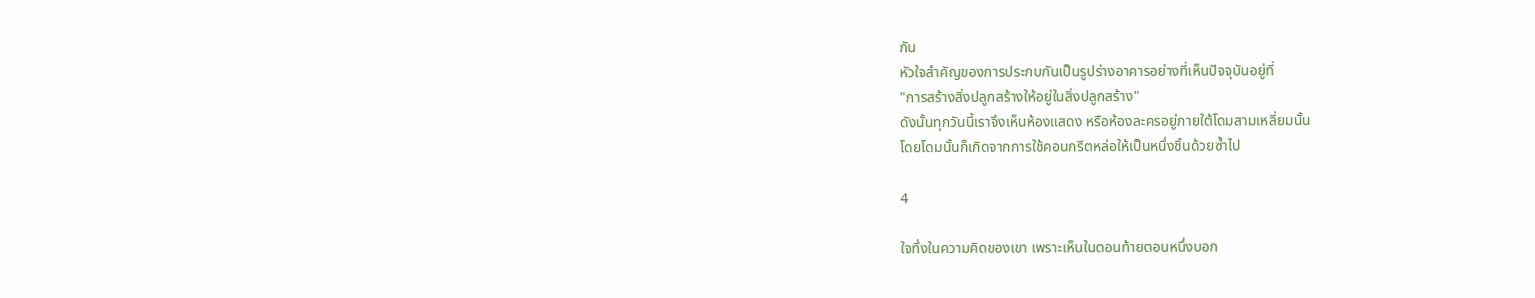กัน
หัวใจสำคัญของการประกบกันเป็นรูปร่างอาคารอย่างที่เห็นปัจจุบันอยู่ที่
"การสร้างสิ่งปลูกสร้างให้อยู่ในสิ่งปลูกสร้าง"
ดังนั้นทุกวันนี้เราจึงเห็นห้องแสดง หรือห้องละครอยู่ภายใต้โดมสามเหลี่ยมนั้น
โดยโดมนั้นก็เกิดจากการใช้คอนกรีตหล่อให้เป็นหนึ่งชิ้นด้วยซ้ำไป

4

ใจทึ่งในความคิดของเขา เพราะเห็นในตอนท้ายตอนหนึ่งบอก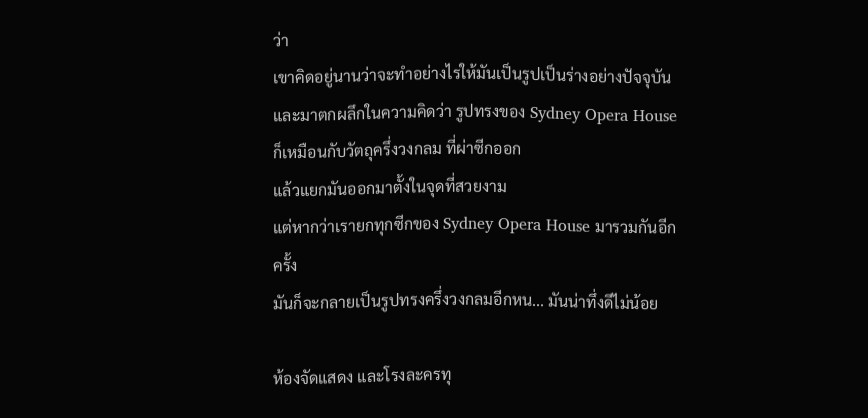ว่า
เขาคิดอยู่นานว่าจะทำอย่างไรให้มันเป็นรูปเป็นร่างอย่างปัจจุบัน
และมาตกผลึกในความคิดว่า รูปทรงของ Sydney Opera House
ก็เหมือนกับวัตถุครึ่งวงกลม ที่ผ่าซีกออก
แล้วแยกมันออกมาตั้งในจุดที่สวยงาม
แต่หากว่าเรายกทุกซีกของ Sydney Opera House มารวมกันอีกครั้ง
มันก็จะกลายเป็นรูปทรงครึ่งวงกลมอีกหน... มันน่าทึ่งดีไม่น้อย

ห้องจัดแสดง และโรงละครทุ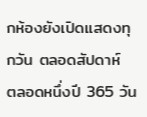กห้องยังเปิดแสดงทุกวัน ตลอดสัปดาห์
ตลอดหนึ่งปี 365 วัน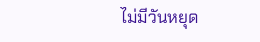ไม่มีวันหยุด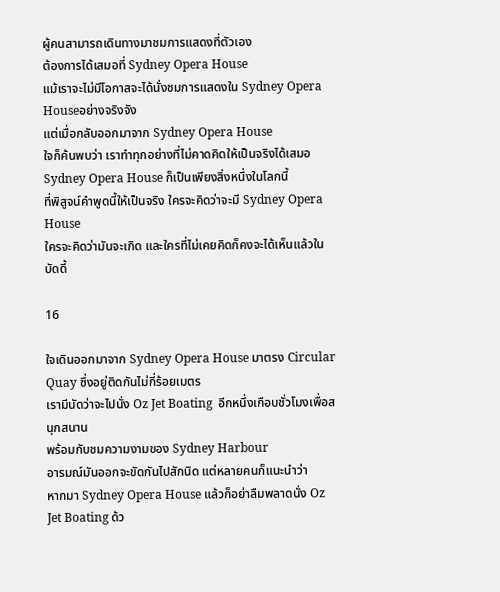ผู้คนสามารถเดินทางมาชมการแสดงที่ตัวเอง
ต้องการได้เสมอที่ Sydney Opera House
แม้เราจะไม่มีโอกาสจะได้นั่งชมการแสดงใน Sydney Opera Houseอย่างจริงจัง
แต่เมื่อกลับออกมาจาก Sydney Opera House
ใจก็ค้นพบว่า เราทำทุกอย่างที่ไม่คาดคิดให้เป็นจริงได้เสมอ
Sydney Opera House ก็เป็นเพียงสิ่งหนึ่งในโลกนี้
ที่พิสูจน์คำพูดนี้ให้เป็นจริง ใครจะคิดว่าจะมี Sydney Opera House
ใครจะคิดว่ามันจะเกิด และใครที่ไม่เคยคิดก็คงจะได้เห็นแล้วในบัดดี้

16

ใจเดินออกมาจาก Sydney Opera House มาตรง Circular Quay ซึ่งอยู่ติดกันไม่กี่ร้อยเมตร
เรามีนัดว่าจะไปนั่ง Oz Jet Boating  อีกหนึ่งเกือบชั่วโมงเพื่อสนุกสนาน
พร้อมกับชมความงามของ Sydney Harbour
อารมณ์มันออกจะขัดกันไปสักนิด แต่หลายคนก็แนะนำว่า
หากมา Sydney Opera House แล้วก็อย่าลืมพลาดนั่ง Oz Jet Boating ด้ว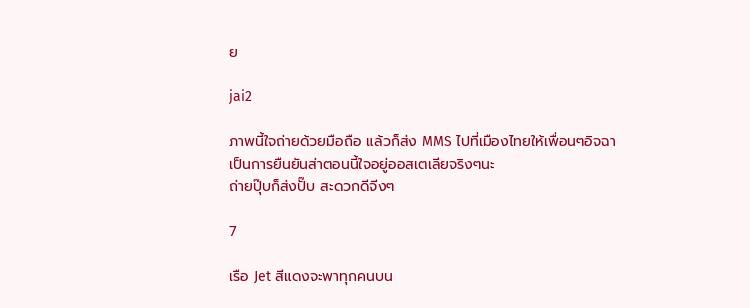ย

jai2

ภาพนี้ใจถ่ายด้วยมือถือ แล้วก็ส่ง MMS ไปที่เมืองไทยให้เพื่อนๆอิจฉา
เป็นการยืนยันส่าตอนนี้ใจอยู่ออสเตเลียจริงๆนะ
ถ่ายปุ๊บก็ส่งปั๊บ สะดวกดีจีงๆ

7

เรือ Jet สีแดงจะพาทุกคนบน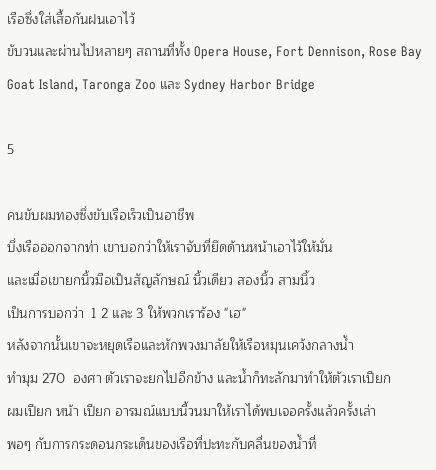เรือซึ่งใส่เสื้อกันฝนเอาไว้
ขับวนและผ่านไปหลายๆ สถานที่ทั้ง Opera House, Fort Dennison, Rose Bay
Goat Island, Taronga Zoo และ Sydney Harbor Bridge

5

คนขับผมทองซึ่งขับเรือเร็วเป็นอาชีพ
บึ่งเรือออกจากท่า เขาบอกว่าให้เราจับที่ยึดด้านหน้าเอาไว้ให้มั่น
และเมื่อเขายกนิ้วมือเป็นสัญลักษณ์ นิ้วเดียว สองนิ้ว สามนิ้ว
เป็นการบอกว่า  1 2 และ 3 ให้พวกเราร้อง "เฮ"
หลังจากนั้นเขาจะหยุดเรือและหักพวงมาลัยให้เรือหมุนเคว้งกลางน้ำ
ทำมุม 270  องศา ตัวเราจะยกไปอีกข้าง และน้ำก็ทะลักมาทำให้ตัวเราเปียก
ผมเปียก หน้า เปียก อารมณ์แบบนี้วนมาให้เราได้พบเจอครั้งแล้วครั้งเล่า
พอๆ กับการกระดอนกระเด็นของเรือที่ปะทะกับคลื่นของน้ำที่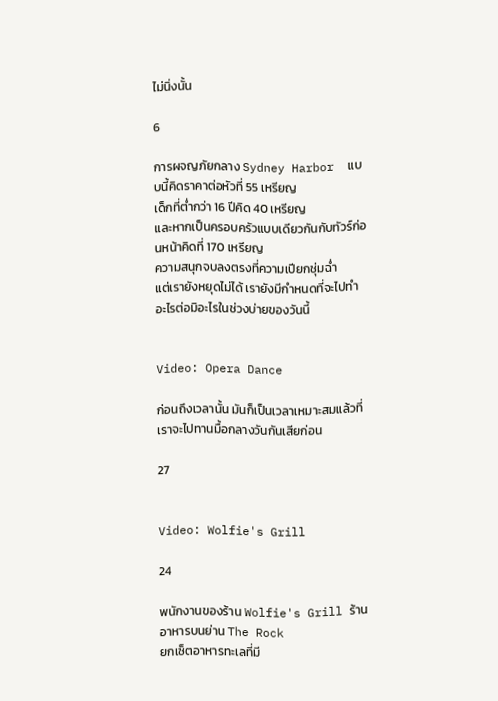ไม่นิ่งนั้น

6

การผจญภัยกลาง Sydney Harbor  แบบนี้คิดราคาต่อหัวที่ 55 เหรียญ
เด็กที่ต่ำกว่า 16 ปีคิด 40 เหรียญ
และหากเป็นครอบครัวแบบเดียวกันกับทัวร์ก่อนหน้าคิดที่ 170 เหรียญ
ความสนุกจบลงตรงที่ความเปียกชุ่มฉ่ำ
แต่เรายังหยุดไม่ได้ เรายังมีกำหนดที่จะไปทำอะไรต่อมิอะไรในช่วงบ่ายของวันนี้


Video: Opera Dance

ก่อนถึงเวลานั้น มันก็เป็นเวลาเหมาะสมแล้วที่เราจะไปทานมื้อกลางวันกันเสียก่อน

27


Video: Wolfie's Grill

24

พนักงานของร้าน Wolfie's Grill ร้านอาหารบนย่าน The Rock
ยกเซ็ตอาหารทะเลที่มี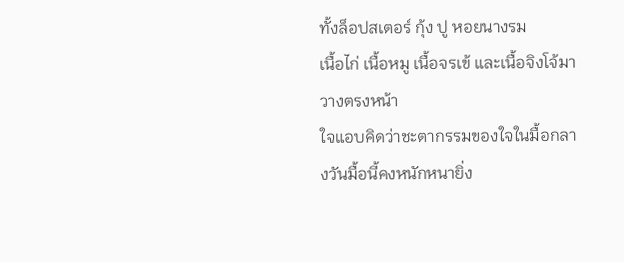ทั้งล็อปสเตอร์ กุ้ง ปู หอยนางรม
เนื้อไก่ เนื้อหมู เนื้อจรเข้ และเนื้อจิงโจ้มาวางตรงหน้า
ใจแอบคิดว่าชะตากรรมของใจในมื้อกลางวันมื้อนี้คงหนักหนายิ่ง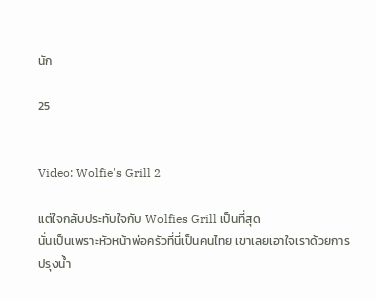นัก

25


Video: Wolfie's Grill 2

แต่ใจกลับประทับใจกับ Wolfies Grill เป็นที่สุด
นั่นเป็นเพราะหัวหน้าพ่อครัวที่นี่เป็นคนไทย เขาเลยเอาใจเราด้วยการ
ปรุงน้ำ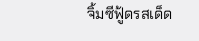จิ้มซีฟู้ดรสเด็ด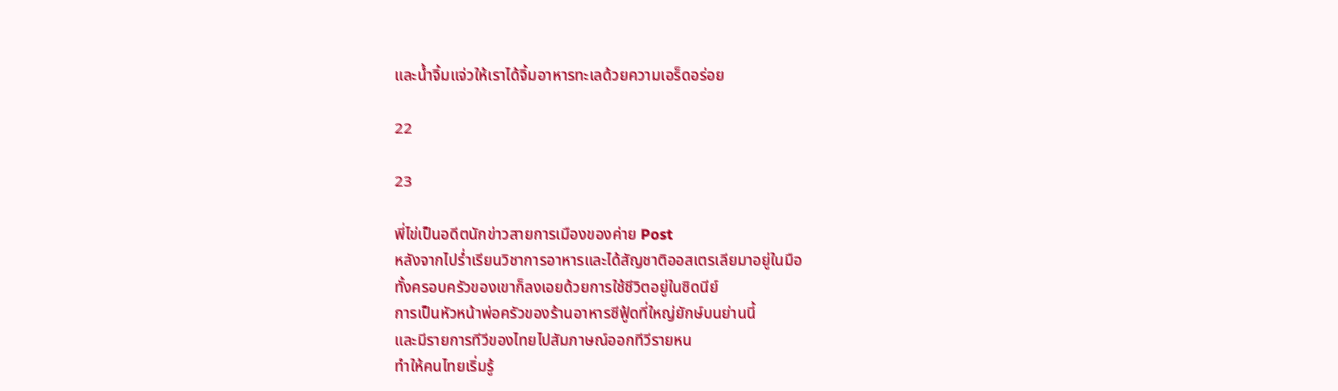และน้ำจิ้มแจ่วให้เราได้จิ้มอาหารทะเลด้วยความเอร็ดอร่อย

22

23

พี่ไข่เป็นอดีตนักข่าวสายการเมืองของค่าย Post
หลังจากไปร่ำเรียนวิชาการอาหารและได้สัญชาติออสเตรเลียมาอยู่ในมือ
ทั้งครอบครัวของเขาก็ลงเอยด้วยการใช้ชีวิตอยู่ในซิดนีย์
การเป็นหัวหน้าพ่อครัวของร้านอาหารซีฟู้ดที่ใหญ่ยักษ์บนย่านนี้
และมีรายการทีวีของไทยไปสัมภาษณ์ออกทีวีรายหน
ทำให้คนไทยเริ่มรู้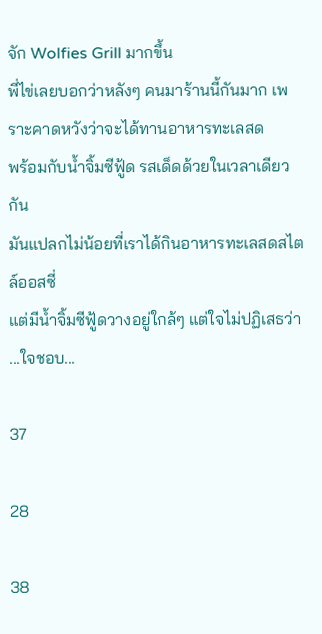จัก Wolfies Grill มากขึ้น
พี่ไข่เลยบอกว่าหลังๆ คนมาร้านนี้กันมาก เพราะคาดหวังว่าจะได้ทานอาหารทะเลสด
พร้อมกับน้ำจิ้มซีฟู้ด รสเด็ดด้วยในเวลาเดียวกัน
มันแปลกไม่น้อยที่เราได้กินอาหารทะเลสดสไตล์ออสซี่
แต่มีน้ำจิ้มซีฟู้ดวางอยู่ใกล้ๆ แต่ใจไม่ปฏิเสธว่า ...ใจชอบ...

37

28

38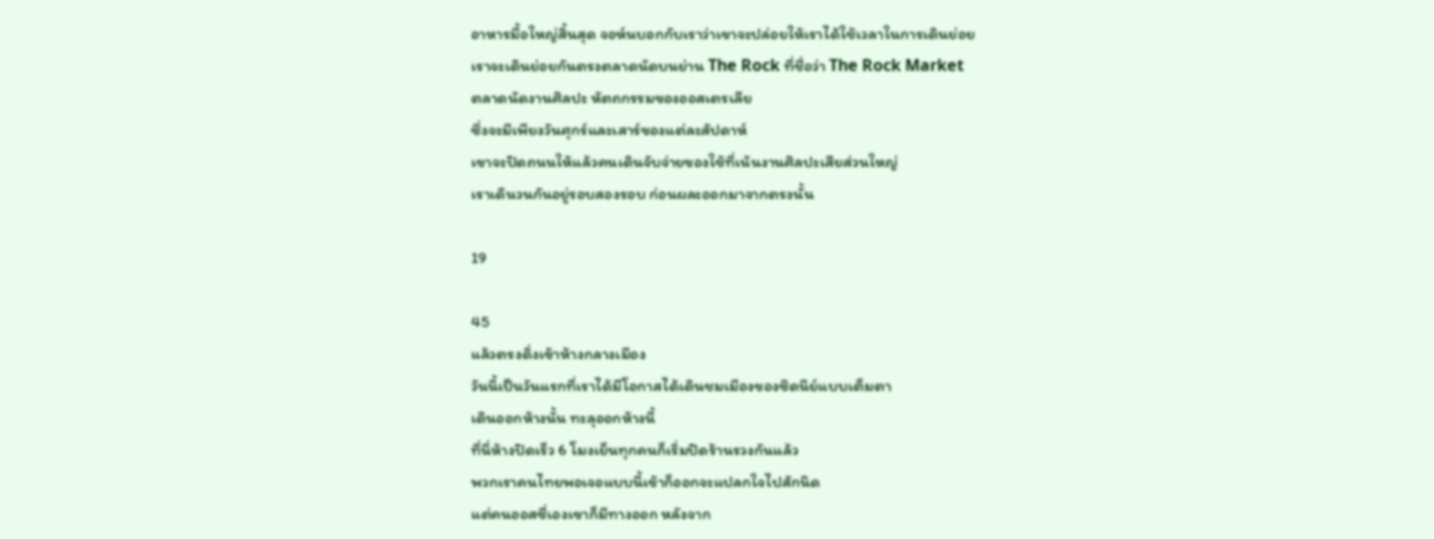อาหารมื้อใหญ่สิ้นสุด จอห์นบอกกับเราว่าเขาจะปล่อยให้เราได้ใช้เวลาในการเดินย่อย
เราจะเดินย่อยกันตรงตลาดนัดบนย่าน The Rock ที่ชื่อว่า The Rock Market
ตลาดนัดงานศิลปะ หัตถกรรมของออสเตรเลีย
ซึ่งจะมีเพียงวันศุกร์และเสาร์ของแต่ละสัปดาห์
เขาจะปิดถนนให้แล้วคนเดินจับจ่ายของใช้ที่เน้นงานศิลปะเสียส่วนใหญ่
เราเดินวนกันอยู่รอบสองรอบ ก่อนผละออกมาจากตรงนั้น

19

45
แล้วตรงดิ่งเข้าห้างกลางเมือง
วันนี้เป็นวันแรกที่เราได้มีโอกาสได้เดินชมเมืองของซิดนีย์แบบเต็มตา
เดินออกห้างนั้น ทะลุออกห้างนี้
ที่นี่ห้างปิดเร็ว 6 โมงเย็นทุกคนก็เริ่มปิดร้านรวงกันแล้ว
พวกเราคนไทยพอเจอแบบนี้เข้าก็ออกจะแปลกใจไปสักนิด
แต่คนออสซี่เองเขาก็มีทางออก หลังจาก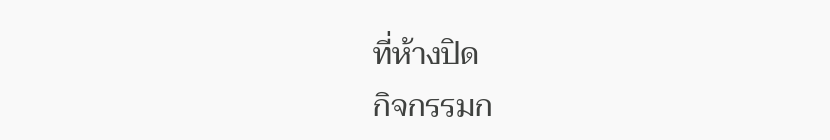ที่ห้างปิด
กิจกรรมก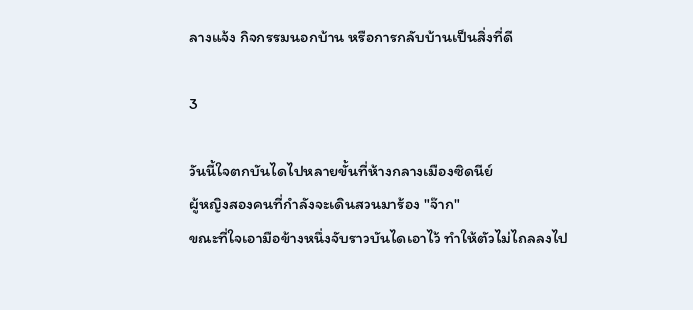ลางแจ้ง กิจกรรมนอกบ้าน หรือการกลับบ้านเป็นสิ่งที่ดี

3

วันนี้ใจตกบันไดไปหลายขั้นที่ห้างกลางเมืองซิดนีย์
ผู้หญิงสองคนที่กำลังจะเดินสวนมาร้อง "จ๊าก"
ขณะที่ใจเอามือข้างหนึ่งจับราวบันไดเอาไว้ ทำให้ตัวไม่ไถลลงไป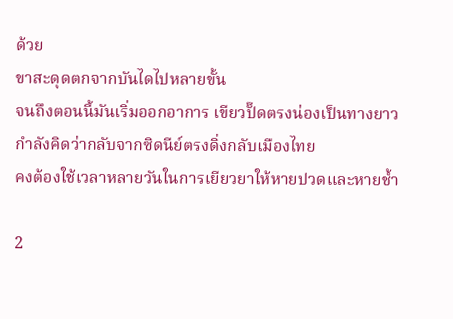ด้วย
ขาสะดุดตกจากบันไดไปหลายขั้น
จนถึงตอนนี้มันเริ่มออกอาการ เขียวปั๊ดตรงน่องเป็นทางยาว
กำลังคิดว่ากลับจากซิดนีย์ตรงดิ่งกลับเมืองไทย
คงต้องใช้เวลาหลายวันในการเยียวยาให้หายปวดและหายช้ำ

2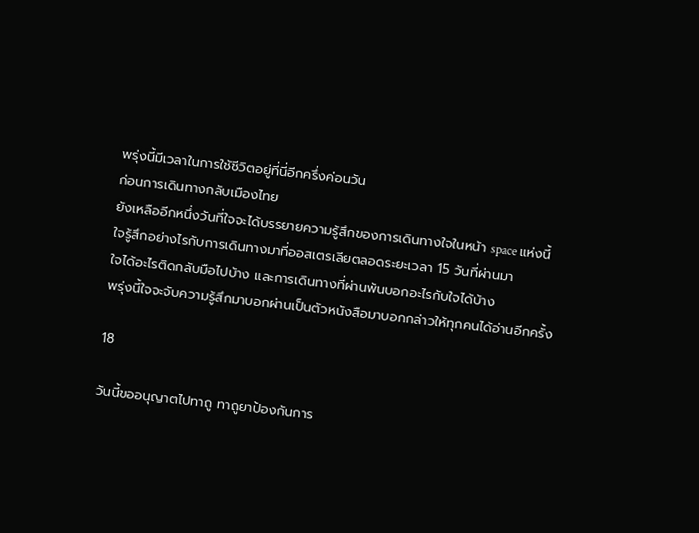พรุ่งนี้มีเวลาในการใช้ชีวิตอยู่ที่นี่อีกครึ่งค่อนวัน
ก่อนการเดินทางกลับเมืองไทย
ยังเหลืออีกหนึ่งวันที่ใจจะได้บรรยายความรู้สึกของการเดินทางใจในหน้า space แห่งนี้
ใจรู้สึกอย่างไรกับการเดินทางมาที่ออสเตรเลียตลอดระยะเวลา 15 วันที่ผ่านมา
ใจได้อะไรติดกลับมือไปบ้าง และการเดินทางที่ผ่านพ้นบอกอะไรกับใจได้บ้าง
พรุ่งนี้ใจจะจับความรู้สึกมาบอกผ่านเป็นตัวหนังสือมาบอกกล่าวให้ทุกคนได้อ่านอีกครั้ง

18

วันนี้ขออนุญาตไปทาถู ทาถูยาป้องกันการ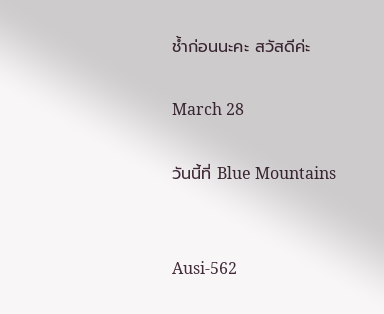ช้ำก่อนนะคะ สวัสดีค่ะ

March 28

วันนี้ที่ Blue Mountains


Ausi-562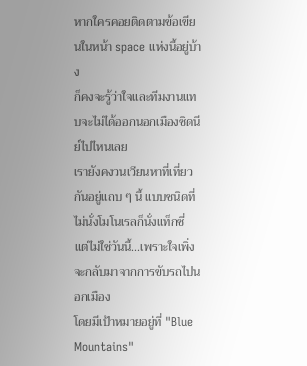หากใครคอยติดตามข้อเขียนในหน้า space แห่งนี้อยู่บ้าง
ก็คงจะรู้ว่าใจและทีมงานแทบจะไม่ได้ออกนอกเมืองซิดนีย์ไปไหนเลย
เรายังคงวนเวียนหาที่เที่ยวกันอยู่แถบ ๆ นี้ แบบชนิดที่ไม่นั่งโมโนเรลก็นั่งแท็กซี่
แต่ไม่ใช่วันนี้...เพราะใจเพิ่งจะกลับมาจากการขับรถไปนอกเมือง
โดยมีเป้าหมายอยู่ที่ "Blue Mountains"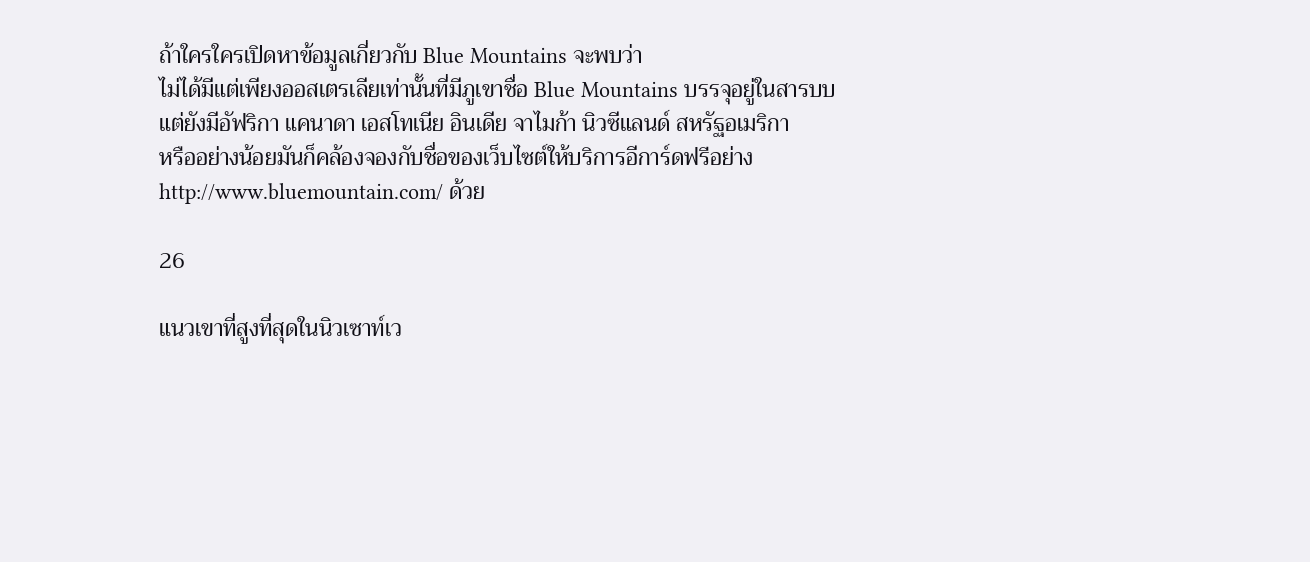ถ้าใครใครเปิดหาข้อมูลเกี่ยวกับ Blue Mountains จะพบว่า
ไม่ได้มีแต่เพียงออสเตรเลียเท่านั้นที่มีภูเขาชื่อ Blue Mountains บรรจุอยู่ในสารบบ
แต่ยังมีอัฟริกา แคนาดา เอสโทเนีย อินเดีย จาไมก้า นิวซีแลนด์ สหรัฐอเมริกา
หรืออย่างน้อยมันก็คล้องจองกับชื่อของเว็บไซต์ให้บริการอีการ์ดฟรีอย่าง
http://www.bluemountain.com/ ด้วย

26

แนวเขาที่สูงที่สุดในนิวเซาท์เว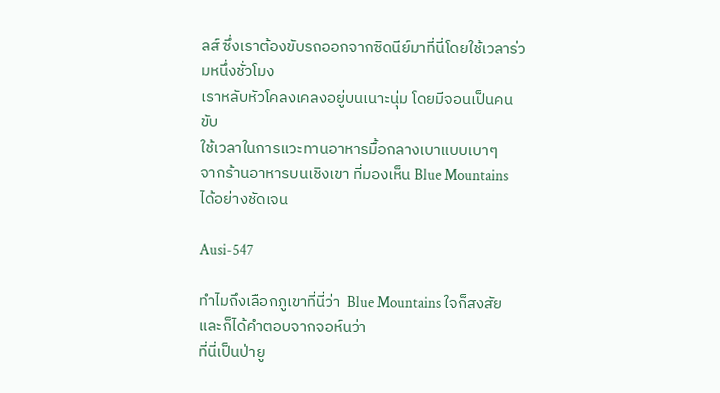ลส์ ซึ่งเราต้องขับรถออกจากซิดนีย์มาที่นี่โดยใช้เวลาร่วมหนึ่งชั่วโมง
เราหลับหัวโคลงเคลงอยู่บนเนาะนุ่ม โดยมีจอนเป็นคนขับ
ใช้เวลาในการแวะทานอาหารมื้อกลางเบาแบบเบาๆ
จากร้านอาหารบนเชิงเขา ที่มองเห็น Blue Mountains ได้อย่างชัดเจน

Ausi-547

ทำไมถึงเลือกภูเขาที่นี่ว่า  Blue Mountains ใจก็สงสัย และก็ได้คำตอบจากจอห์นว่า
ที่นี่เป็นป่ายู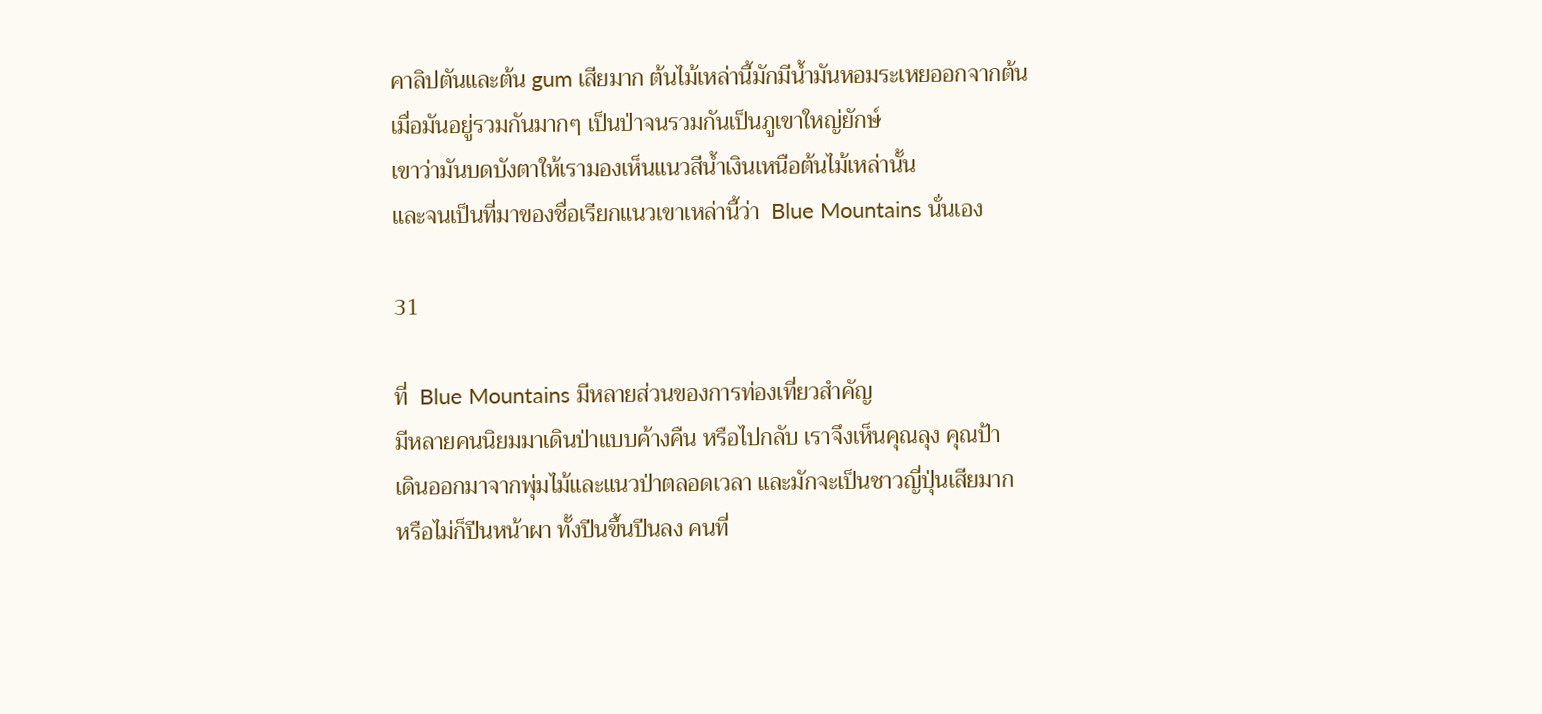คาลิปตันและต้น gum เสียมาก ต้นไม้เหล่านี้มักมีน้ำมันหอมระเหยออกจากต้น
เมื่อมันอยู่รวมกันมากๆ เป็นป่าจนรวมกันเป็นภูเขาใหญ่ยักษ์
เขาว่ามันบดบังตาให้เรามองเห็นแนวสีน้ำเงินเหนือต้นไม้เหล่านั้น
และจนเป็นที่มาของชื่อเรียกแนวเขาเหล่านี้ว่า  Blue Mountains นั่นเอง

31

ที่  Blue Mountains มีหลายส่วนของการท่องเที่ยวสำคัญ
มีหลายคนนิยมมาเดินป่าแบบค้างคืน หรือไปกลับ เราจึงเห็นคุณลุง คุณป้า
เดินออกมาจากพุ่มไม้และแนวป่าตลอดเวลา และมักจะเป็นชาวญี่ปุ่นเสียมาก
หรือไม่ก็ปีนหน้าผา ทั้งปีนขึ้นปีนลง คนที่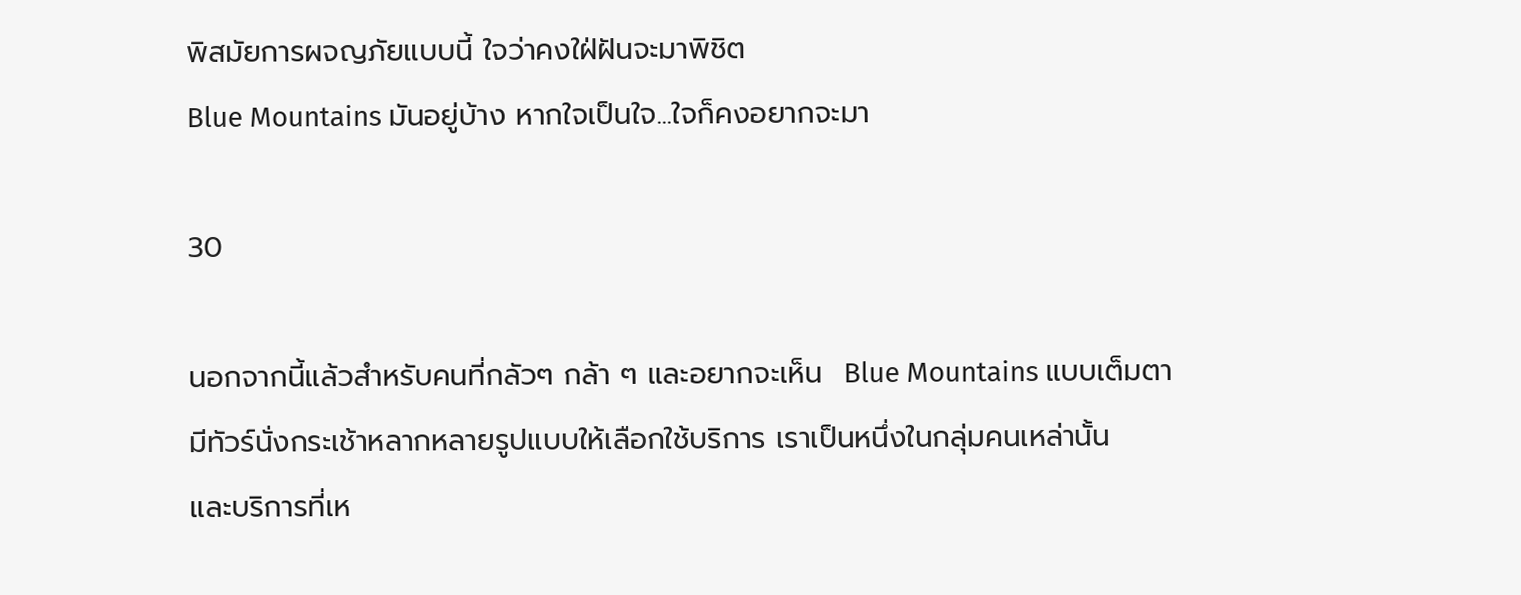พิสมัยการผจญภัยแบบนี้ ใจว่าคงใฝ่ฝันจะมาพิชิต
Blue Mountains มันอยู่บ้าง หากใจเป็นใจ...ใจก็คงอยากจะมา

30

นอกจากนี้แล้วสำหรับคนที่กลัวๆ กล้า ๆ และอยากจะเห็น  Blue Mountains แบบเต็มตา
มีทัวร์นั่งกระเช้าหลากหลายรูปแบบให้เลือกใช้บริการ เราเป็นหนึ่งในกลุ่มคนเหล่านั้น
และบริการที่เห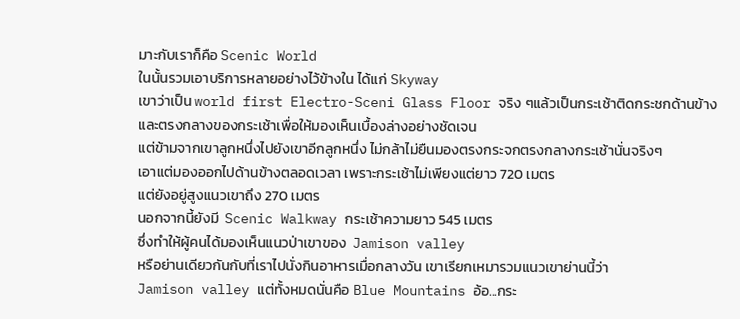มาะกับเราก็คือ Scenic World
ในนั้นรวมเอาบริการหลายอย่างไว้ข้างใน ได้แก่ Skyway
เขาว่าเป็น world first Electro-Sceni Glass Floor จริง ๆแล้วเป็นกระเช้าติดกระชกด้านข้าง
และตรงกลางของกระเช้าเพื่อให้มองเห็นเบื้องล่างอย่างชัดเจน
แต่ข้ามจากเขาลูกหนึ่งไปยังเขาอีกลูกหนึ่ง ไม่กล้าไม่ยืนมองตรงกระจกตรงกลางกระเช้านั่นจริงๆ
เอาแต่มองออกไปด้านข้างตลอดเวลา เพราะกระเช้าไม่เพียงแต่ยาว 720 เมตร
แต่ยังอยู่สูงแนวเขาถึง 270 เมตร
นอกจากนี้ยังมี  Scenic Walkway กระเช้าความยาว 545 เมตร
ซึ่งทำให้ผู้คนได้มองเห็นแนวป่าเขาของ  Jamison valley
หรือย่านเดียวกันกับที่เราไปนั่งกินอาหารเมื่อกลางวัน เขาเรียกเหมารวมแนวเขาย่านนี้ว่า
Jamison valley แต่ทั้งหมดนั่นคือ Blue Mountains อ้อ...กระ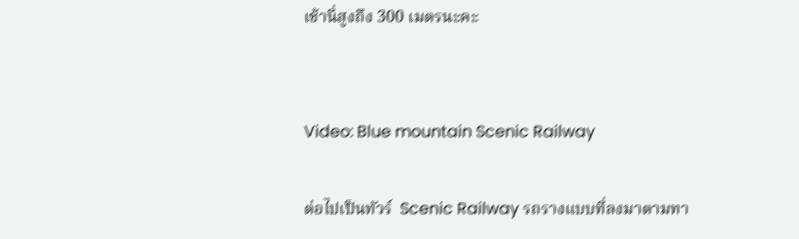เช้านี่สูงถึง 300 เมตรนะคะ


Video: Blue mountain Scenic Railway

ต่อไปเป็นทัวร์  Scenic Railway รถรางแบบที่ลงมาตามทา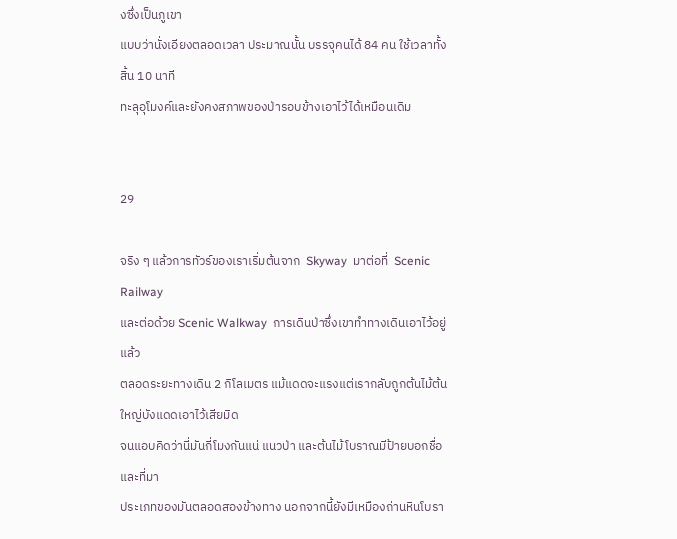งซึ่งเป็นภูเขา
แบบว่านั่งเอียงตลอดเวลา ประมาณนั้น บรรจุคนได้ 84 คน ใช้เวลาทั้งสิ้น 10 นาที
ทะลุอุโมงค์และยังคงสภาพของป่ารอบข้างเอาไว้ได้เหมือนเดิม


29

จริง ๆ แล้วการทัวร์ของเราเริ่มต้นจาก  Skyway  มาต่อที่  Scenic Railway
และต่อด้วย Scenic Walkway  การเดินป่าซึ่งเขาทำทางเดินเอาไว้อยู่แล้ว
ตลอดระยะทางเดิน 2 กิโลเมตร แม้แดดจะแรงแต่เรากลับถูกต้นไม้ต้นใหญ่บังแดดเอาไว้เสียมิด
จนแอบคิดว่านี่มันกี่โมงกันแน่ แนวป่า และต้นไม้โบราณมีป้ายบอกชื่อและที่มา
ประเภทของมันตลอดสองข้างทาง นอกจากนี้ยังมีเหมืองถ่านหินโบรา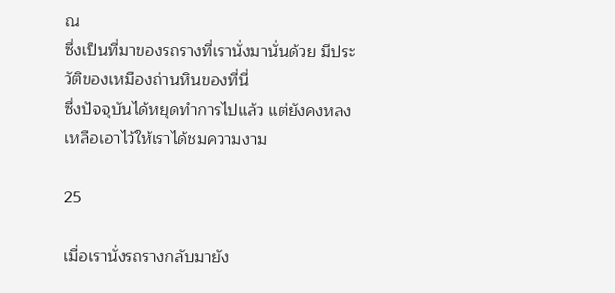ณ
ซึ่งเป็นที่มาของรถรางที่เรานั่งมานั่นด้วย มีประวัติของเหมืองถ่านหินของที่นี่
ซึ่งปัจจุบันได้หยุดทำการไปแล้ว แต่ยังคงหลงเหลือเอาไว้ให้เราได้ชมความงาม

25

เมื่อเรานั่งรถรางกลับมายัง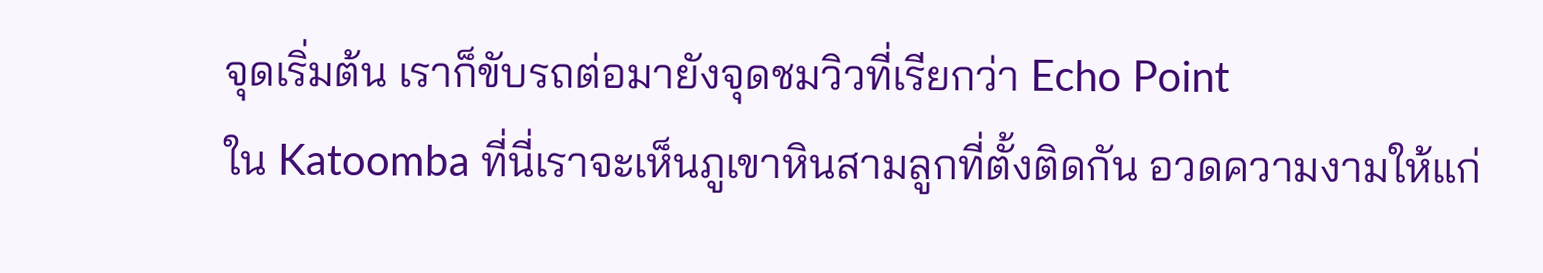จุดเริ่มต้น เราก็ขับรถต่อมายังจุดชมวิวที่เรียกว่า Echo Point
ใน Katoomba ที่นี่เราจะเห็นภูเขาหินสามลูกที่ตั้งติดกัน อวดความงามให้แก่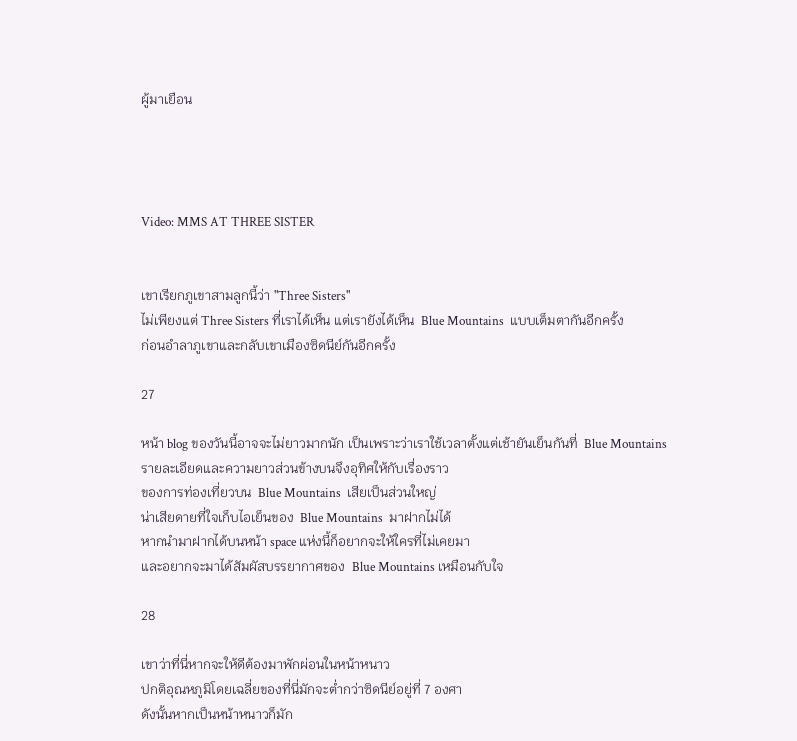ผู้มาเยือน




Video: MMS AT THREE SISTER


เขาเรียกภูเขาสามลูกนี้ว่า "Three Sisters"
ไม่เพียงแต่ Three Sisters ที่เราได้เห็น แต่เรายังได้เห็น  Blue Mountains  แบบเต็มตากันอีกครั้ง
ก่อนอำลาภูเขาและกลับเขาเมืองซิดนีย์กันอีกครั้ง

27

หน้า blog ของวันนี้อาจจะไม่ยาวมากนัก เป็นเพราะว่าเราใช้เวลาตั้งแต่เช้ายันเย็นกันที่  Blue Mountains
รายละเอียดและความยาวส่วนข้างบนจึงอุทิศให้กับเรื่องราว
ของการท่องเที่ยวบน  Blue Mountains  เสียเป็นส่วนใหญ่
น่าเสียดายที่ใจเก็บไอเย็นของ  Blue Mountains  มาฝากไม่ได้
หากนำมาฝากได้บนหน้า space แห่งนี้ก็อยากจะให้ใครที่ไม่เคยมา
และอยากจะมาได้สัมผัสบรรยากาศของ  Blue Mountains เหมือนกับใจ

28

เขาว่าที่นี่หากจะให้ดีต้องมาพักผ่อนในหน้าหนาว
ปกติอุณหภูมิโดยเฉลี่ยของที่นี่มักจะต่ำกว่าซิดนีย์อยู่ที่ 7 องศา
ดังนั้นหากเป็นหน้าหนาวก็มัก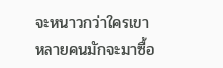จะหนาวกว่าใครเขา
หลายคนมักจะมาซื้อ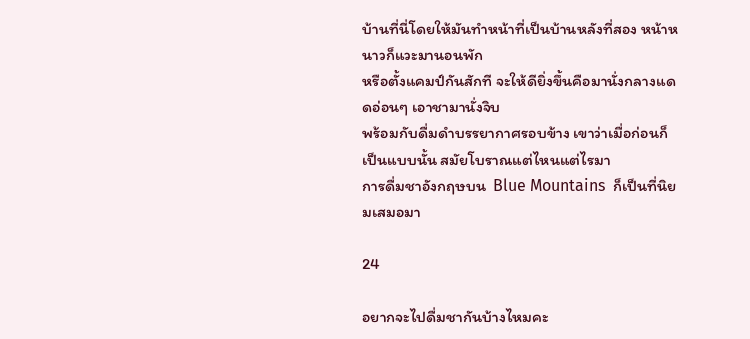บ้านที่นี่โดยให้มันทำหน้าที่เป็นบ้านหลังที่สอง หน้าหนาวก็แวะมานอนพัก
หรือตั้งแคมป์กันสักที จะให้ดียิ่งขึ้นคือมานั่งกลางแดดอ่อนๆ เอาชามานั่งจิบ
พร้อมกับดื่มดำบรรยากาศรอบข้าง เขาว่าเมื่อก่อนก็เป็นแบบนั้น สมัยโบราณแต่ไหนแต่ไรมา
การดื่มชาอังกฤษบน  Blue Mountains  ก็เป็นที่นิยมเสมอมา

24

อยากจะไปดื่มชากันบ้างไหมคะ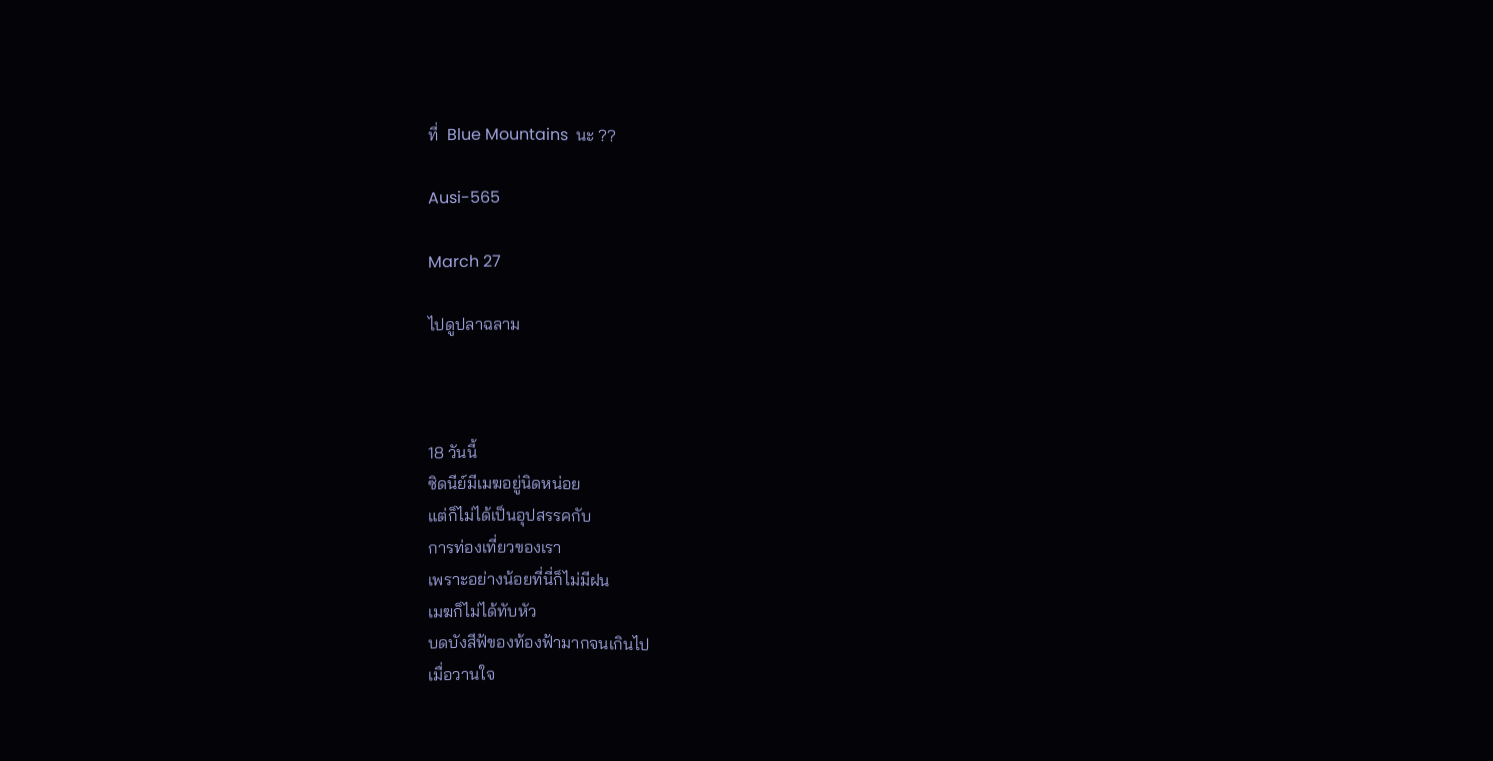ที่  Blue Mountains  นะ ??

Ausi-565

March 27

ไปดูปลาฉลาม



18 วันนี้
ซิดนีย์มีเมฆอยู่นิดหน่อย
แต่ก็ไม่ได้เป็นอุปสรรคกับ
การท่องเที่ยวของเรา
เพราะอย่างน้อยที่นี่ก็ไม่มีฝน
เมฆก็ไม่ได้ทับหัว
บดบังสีฟ้ของท้องฟ้ามากจนเกินไป
เมื่อวานใจ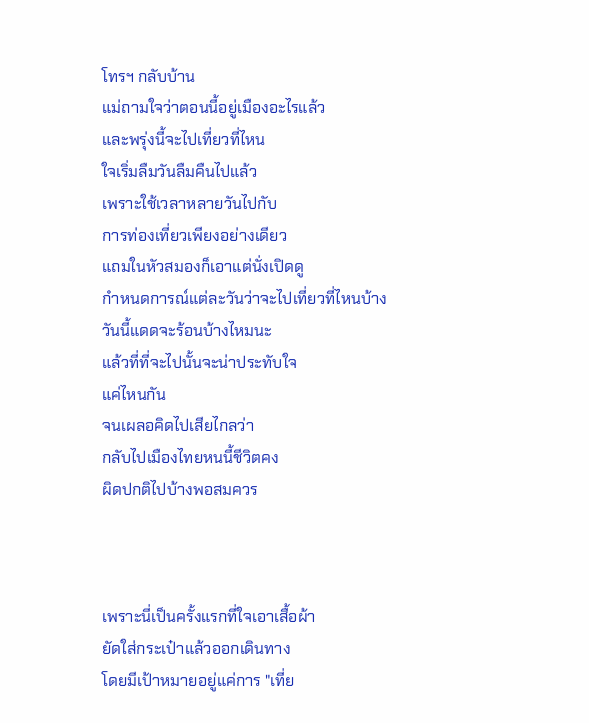โทรฯ กลับบ้าน
แม่ถามใจว่าตอนนี้อยู่เมืองอะไรแล้ว
และพรุ่งนี้จะไปเที่ยวที่ไหน
ใจเริ่มลืมวันลืมคืนไปแล้ว
เพราะใช้เวลาหลายวันไปกับ
การท่องเที่ยวเพียงอย่างเดียว
แถมในหัวสมองก็เอาแต่นั่งเปิดดู
กำหนดการณ์แต่ละวันว่าจะไปเที่ยวที่ไหนบ้าง
วันนี้แดดจะร้อนบ้างไหมนะ
แล้วที่ที่จะไปนั้นจะน่าประทับใจ
แค่ไหนกัน
จนเผลอคิดไปเสียไกลว่า
กลับไปเมืองไทยหนนี้ชีวิตคง
ผิดปกติไปบ้างพอสมควร



เพราะนี่เป็นครั้งแรกที่ใจเอาเสื้อผ้า
ยัดใส่กระเป๋าแล้วออกเดินทาง
โดยมีเป้าหมายอยู่แค่การ "เที่ย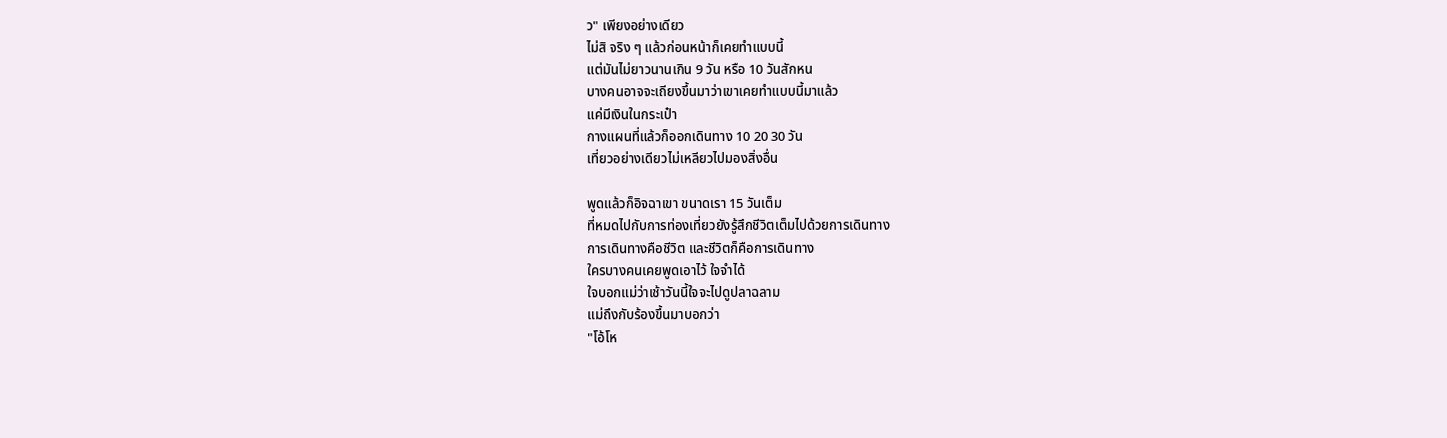ว" เพียงอย่างเดียว
ไม่สิ จริง ๆ แล้วก่อนหน้าก็เคยทำแบบนี้
แต่มันไม่ยาวนานเกิน 9 วัน หรือ 10 วันสักหน
บางคนอาจจะเถียงขึ้นมาว่าเขาเคยทำแบบนี้มาแล้ว
แค่มีเงินในกระเป๋า
กางแผนที่แล้วก็ออกเดินทาง 10 20 30 วัน
เที่ยวอย่างเดียวไม่เหลียวไปมองสิ่งอื่น

พูดแล้วก็อิจฉาเขา ขนาดเรา 15 วันเต็ม
ที่หมดไปกับการท่องเที่ยวยังรู้สึกชีวิตเต็มไปด้วยการเดินทาง
การเดินทางคือชีวิต และชีวิตก็คือการเดินทาง
ใครบางคนเคยพูดเอาไว้ ใจจำได้
ใจบอกแม่ว่าเช้าวันนี้ใจจะไปดูปลาฉลาม
แม่ถึงกับร้องขึ้นมาบอกว่า
"โอ้โห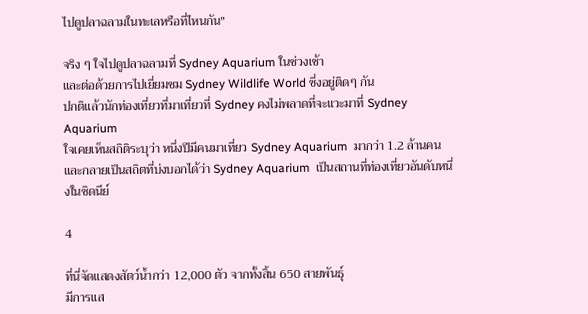ไปดูปลาฉลามในทะเลหรือที่ไหนกัน"

จริง ๆ ใจไปดูปลาฉลามที่ Sydney Aquarium ในช่วงเช้า
และต่อด้วยการไปเยี่ยมชม Sydney Wildlife World ซึ่งอยู่ติดๆ กัน
ปกติแล้วนักท่องเที่ยวที่มาเที่ยวที่ Sydney คงไม่พลาดที่จะแวะมาที่ Sydney Aquarium
ใจเคยเห็นสถิติระบุว่า หนึ่งปีมีคนมาเที่ยว Sydney Aquarium  มากว่า 1.2 ล้านคน
และกลายเป็นสถิตที่บ่งบอกได้ว่า Sydney Aquarium  เป็นสถานที่ท่องเที่ยวอันดับหนึ่งในซิดนีย์

4

ที่นี่จัดแสดงสัตว์น้ำกว่า 12,000 ตัว จากทั้งสิ้น 650 สายพันธุ์
มีการแส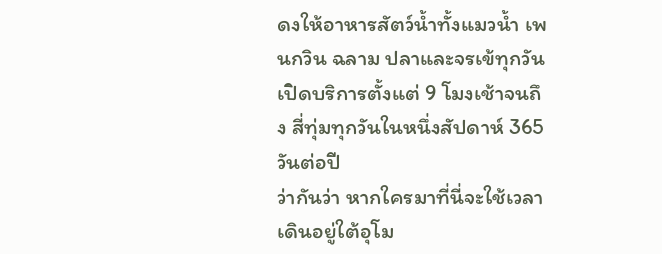ดงให้อาหารสัตว์น้ำทั้งแมวน้ำ เพนกวิน ฉลาม ปลาและจรเข้ทุกวัน
เปิดบริการตั้งแต่ 9 โมงเช้าจนถึง สี่ทุ่มทุกวันในหนึ่งสัปดาห์ 365 วันต่อปี
ว่ากันว่า หากใครมาที่นี่จะใช้เวลาเดินอยู่ใต้อุโม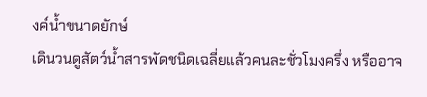งค์น้ำขนาดยักษ์
เดินวนดูสัตว์น้ำสารพัดชนิดเฉลี่ยแล้วคนละชั่วโมงครึ่ง หรืออาจ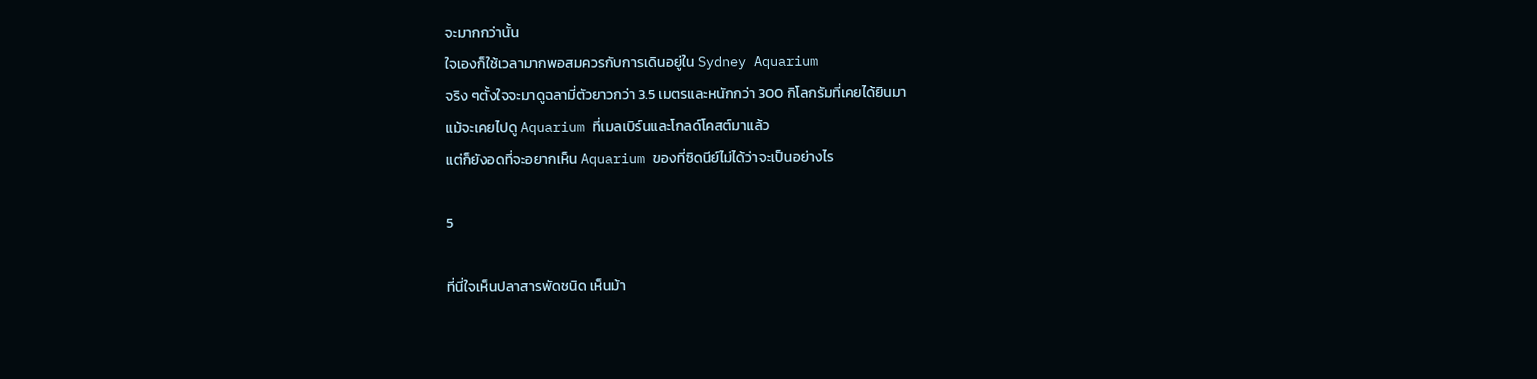จะมากกว่านั้น
ใจเองก็ใช้เวลามากพอสมควรกับการเดินอยู่ใน Sydney Aquarium
จริง ๆตั้งใจจะมาดูฉลามี่ตัวยาวกว่า 3.5 เมตรและหนักกว่า 300 กิโลกรัมที่เคยได้ยินมา
แม้จะเคยไปดู Aquarium ที่เมลเบิร์นและโกลด์โคสต์มาแล้ว
แต่ก็ยังอดที่จะอยากเห็น Aquarium ของที่ซิดนีย์ไม่ได้ว่าจะเป็นอย่างไร

5

ที่นี่ใจเห็นปลาสารพัดชนิด เห็นม้า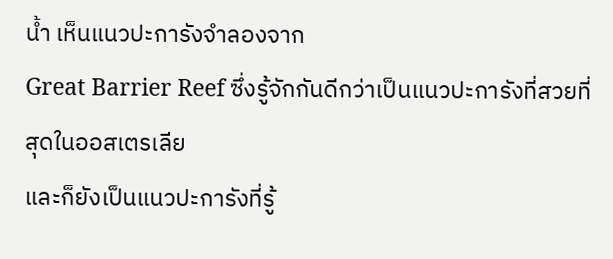น้ำ เห็นแนวปะการังจำลองจาก
Great Barrier Reef ซึ่งรู้จักกันดีกว่าเป็นแนวปะการังที่สวยที่สุดในออสเตรเลีย
และก็ยังเป็นแนวปะการังที่รู้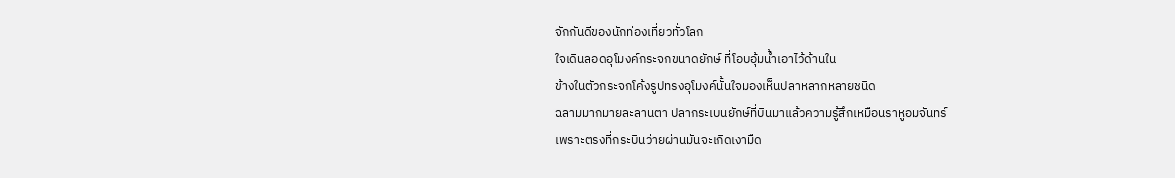จักกันดีของนักท่องเที่ยวทั่วโลก
ใจเดินลอดอุโมงค์กระจกขนาดยักษ์ ที่โอบอุ้มน้ำเอาไว้ด้านใน
ข้างในตัวกระจกโค้งรูปทรงอุโมงค์นั้นใจมองเห็นปลาหลากหลายชนิด
ฉลามมากมายละลานตา ปลากระเบนยักษ์ที่บินมาแล้วความรู้สึกเหมือนราหูอมจันทร์
เพราะตรงที่กระบินว่ายผ่านมันจะเกิดเงามืด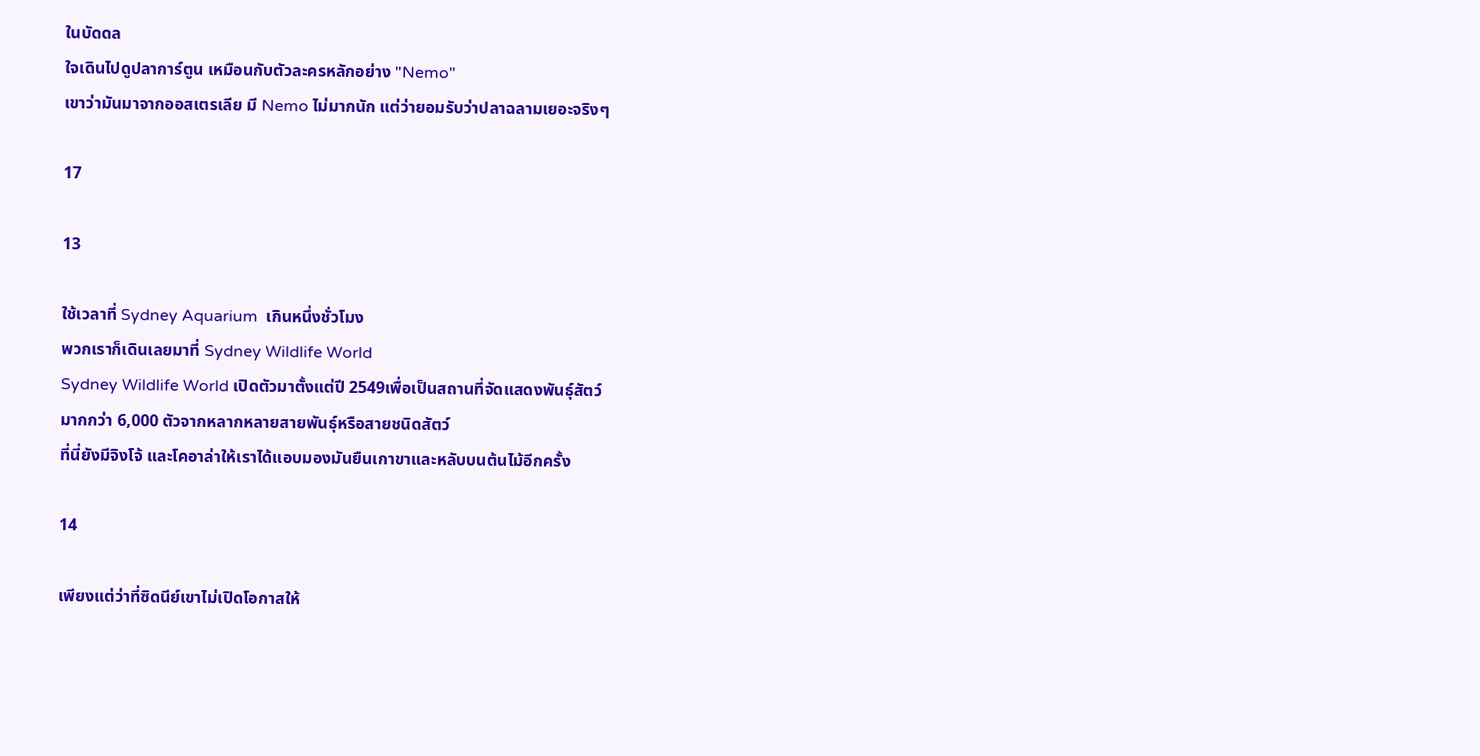ในบัดดล
ใจเดินไปดูปลาการ์ตูน เหมือนกับตัวละครหลักอย่าง "Nemo"
เขาว่ามันมาจากออสเตรเลีย มี Nemo ไม่มากนัก แต่ว่ายอมรับว่าปลาฉลามเยอะจริงๆ

17

13

ใช้เวลาที่ Sydney Aquarium  เกินหนึ่งชั่วโมง
พวกเราก็เดินเลยมาที่ Sydney Wildlife World
Sydney Wildlife World เปิดตัวมาตั้งแต่ปี 2549เพื่อเป็นสถานที่จัดแสดงพันธุ์สัตว์
มากกว่า 6,000 ตัวจากหลากหลายสายพันธุ์หรือสายชนิดสัตว์
ที่นี่ยังมีจิงโจ้ และโคอาล่าให้เราได้แอบมองมันยืนเกาขาและหลับบนต้นไม้อีกครั้ง

14

เพียงแต่ว่าที่ซิดนีย์เขาไม่เปิดโอกาสให้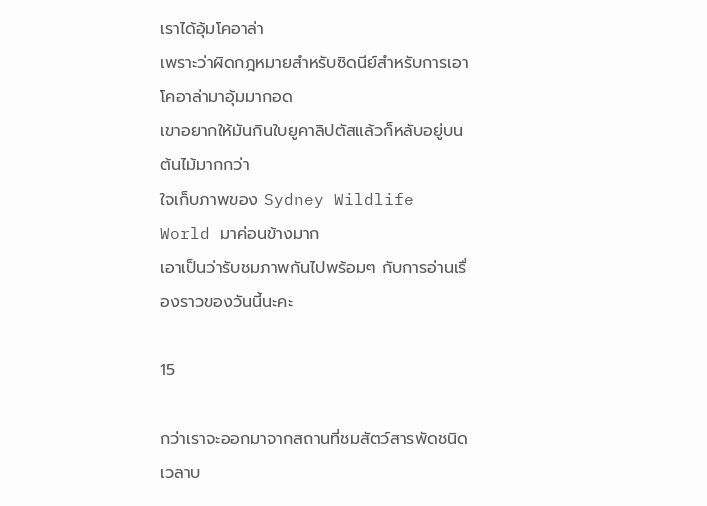เราได้อุ้มโคอาล่า
เพราะว่าผิดกฎหมายสำหรับซิดนีย์สำหรับการเอาโคอาล่ามาอุ้มมากอด
เขาอยากให้มันกินใบยูคาลิปตัสแล้วก็หลับอยู่บนต้นไม้มากกว่า
ใจเก็บภาพของ Sydney Wildlife World มาค่อนข้างมาก
เอาเป็นว่ารับชมภาพกันไปพร้อมๆ กับการอ่านเรื่องราวของวันนี้นะคะ

15

กว่าเราจะออกมาจากสถานที่ชมสัตว์สารพัดชนิด เวลาบ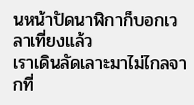นหน้าปัดนาฬิกาก็บอกเวลาเที่ยงแล้ว
เราเดินลัดเลาะมาไม่ไกลจากที่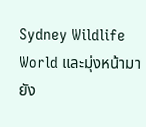Sydney Wildlife World และมุ่งหน้ามายัง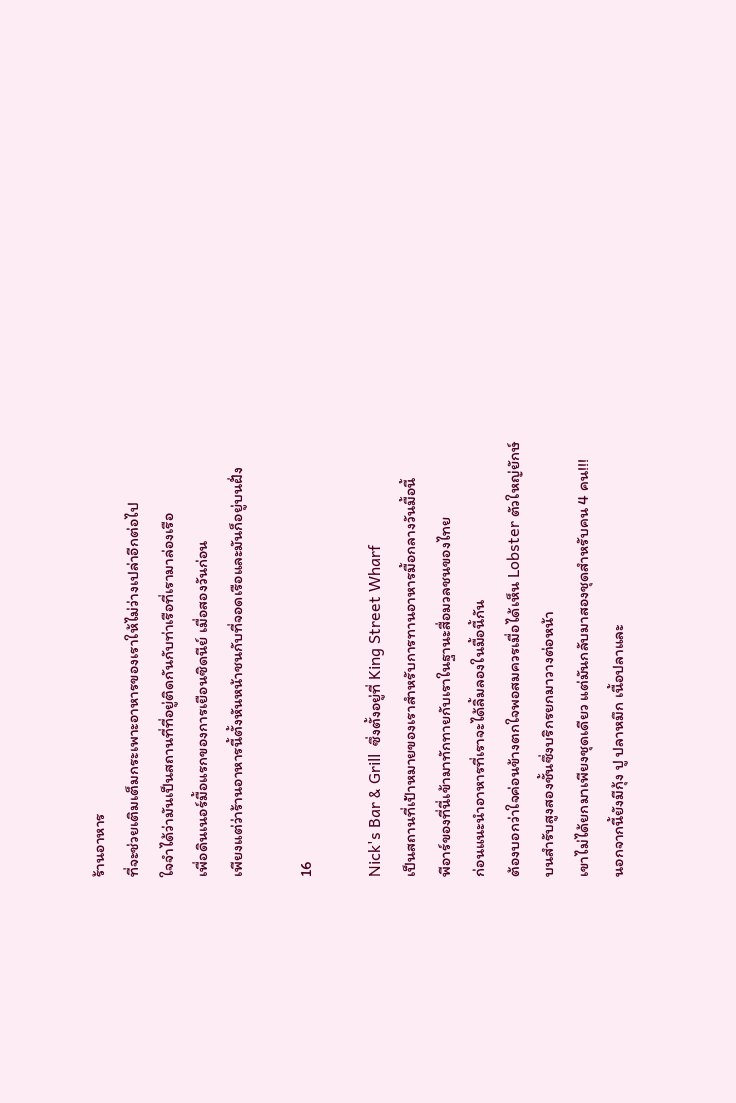ร้านอาหาร
ที่จะช่วยเติมเต็มกระเพาะอาหารของเราให้ไม่ว่างเปล่าอีกต่อไป
ใจจำได้ว่ามันเป็นสถานที่ที่อยู่ติดกันกับท่าเรือที่เรามาล่องเรือ
เพื่อดินเนอร์มื้อแรกของการเยือนซิดนีย์ เมื่อสองวันก่อน
เพียงแต่ว่าร้านอาหารนี้ตั้งหันหน้าชนกับที่จอดเรือและมันก็อยู่บนฝั่ง

16

Nick's Bar & Grill  ซึ่งตั้งอยู่ที่ King Street Wharf
เป็นสถานที่เป้าหมายของเราสำหรับการทานอาหารมื้อกลางวันมื้อนี้
พีอาร์ของที่นี่เข้ามาทักทายกับเราในฐานะสื่อมวลชนของไทย
ก่อนแนะนำอาหารที่เราจะได้ลิ้มลองในมื้อนี้กัน
ต้องบอกว่าใจค่อนข้างตกใจพอสมควรเมื่อได้เห็น Lobster ตัวใหญ่ยักษ์
บนสำรับสูงสองชั้นซึ่งบริกรยกมาวางต่อหน้า
เขาไม่ได้ยกมาเพียงชุดเดียว แต่มันกลับมาสองชุดสำหรับคน 4 คน!!!
นอกจากนี้ยังมีกุ้ง ปู ปลาหมึก เนื้อปลาและ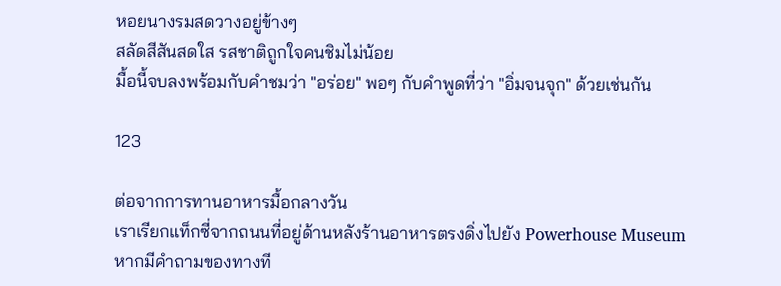หอยนางรมสดวางอยู่ข้างๆ
สลัดสีสันสดใส รสชาติถูกใจคนชิมไม่น้อย
มื้อนี้จบลงพร้อมกับคำชมว่า "อร่อย" พอๆ กับคำพูดที่ว่า "อิ่มจนจุก" ด้วยเช่นกัน

123

ต่อจากการทานอาหารมื้อกลางวัน
เราเรียกแท็กซี่จากถนนที่อยู่ด้านหลังร้านอาหารตรงดิ่งไปยัง Powerhouse Museum
หากมีคำถามของทางที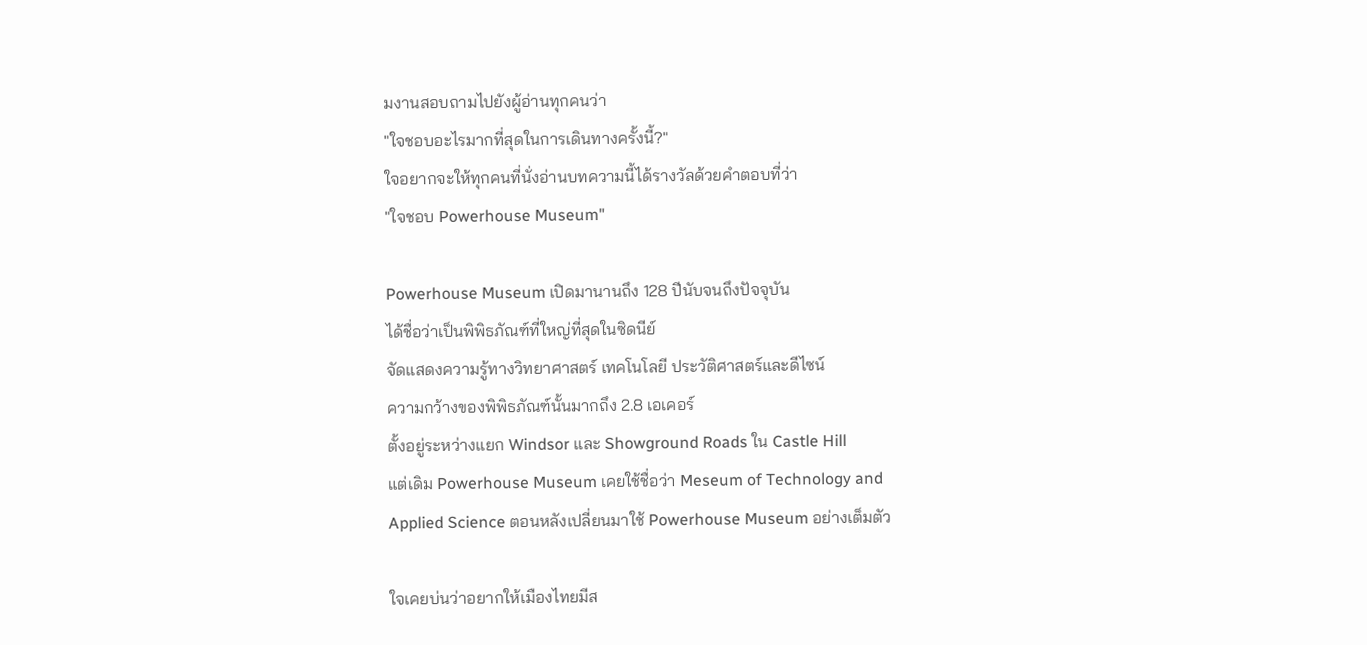มงานสอบถามไปยังผู้อ่านทุกคนว่า
"ใจชอบอะไรมากที่สุดในการเดินทางครั้งนี้?"
ใจอยากจะให้ทุกคนที่นั่งอ่านบทความนี้ได้รางวัลด้วยคำตอบที่ว่า
"ใจชอบ Powerhouse Museum"

Powerhouse Museum เปิดมานานถึง 128 ปีนับจนถึงปัจจุบัน
ได้ชื่อว่าเป็นพิพิธภัณฑ์ที่ใหญ่ที่สุดในซิดนีย์
จัดแสดงความรู้ทางวิทยาศาสตร์ เทคโนโลยี ประวัติศาสตร์และดีไซน์
ความกว้างของพิพิธภัณฑ์นั้นมากถึง 2.8 เอเคอร์
ตั้งอยู่ระหว่างแยก Windsor และ Showground Roads ใน Castle Hill
แต่เดิม Powerhouse Museum เคยใช้ชื่อว่า Meseum of Technology and
Applied Science ตอนหลังเปลี่ยนมาใช้ Powerhouse Museum อย่างเต็มตัว

ใจเคยบ่นว่าอยากให้เมืองไทยมีส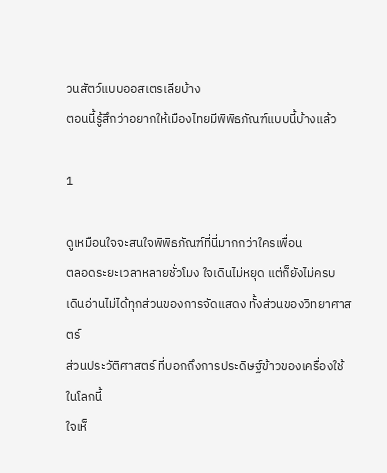วนสัตว์แบบออสเตรเลียบ้าง
ตอนนี้รู้สึกว่าอยากให้เมืองไทยมีพิพิธภัณฑ์แบบนี้บ้างแล้ว

1

ดูเหมือนใจจะสนใจพิพิธภัณฑ์ที่นี่มากกว่าใครเพื่อน
ตลอดระยะเวลาหลายชั่วโมง ใจเดินไม่หยุด แต่ก็ยังไม่ครบ
เดินอ่านไม่ได้ทุกส่วนของการจัดแสดง ทั้งส่วนของวิทยาศาสตร์
ส่วนประวัติศาสตร์ ที่บอกถึงการประดิษฐ์ข้าวของเครื่องใช้ในโลกนี้
ใจเห็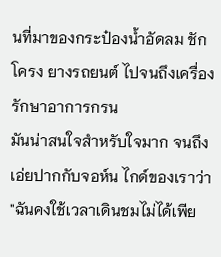นที่มาของกระป๋องน้ำอัดลม ชักโครง ยางรถยนต์ ไปจนถึงเครื่องรักษาอาการกรน
มันน่าสนใจสำหรับใจมาก จนถึงเอ่ยปากกับจอห์น ไกด์ของเราว่า
"ฉันคงใช้เวลาเดินชมไม่ได้เพีย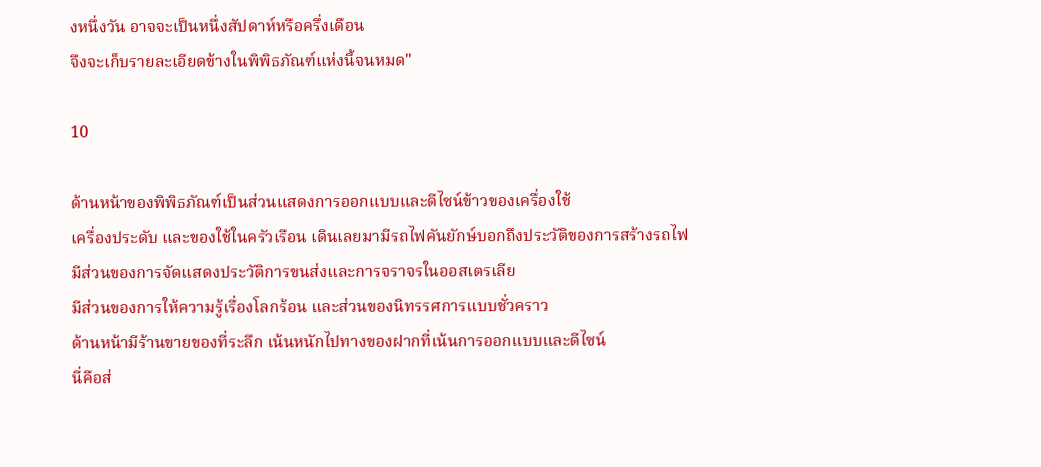งหนึ่งวัน อาจจะเป็นหนึ่งสัปดาห์หรือครึ่งเดือน
จึงจะเก็บรายละเอียดข้างในพิพิธภัณฑ์แห่งนี้จนหมด"

10

ด้านหน้าของพิพิธภัณฑ์เป็นส่วนแสดงการออกแบบและดีไซน์ข้าวของเครื่องใช้
เครื่องประดับ และของใช้ในครัวเรือน เดินเลยมามีรถไฟคันยักษ์บอกถึงประวัติของการสร้างรถไฟ
มีส่วนของการจัดแสดงประวัติการขนส่งและการจราจรในออสเตรเลีย
มีส่วนของการให้ความรู้เรื่องโลกร้อน และส่วนของนิทรรศการแบบชั่วคราว
ด้านหน้ามีร้านขายของที่ระลึก เน้นหนักไปทางของฝากที่เน้นการออกแบบและดีไซน์
นี่คือส่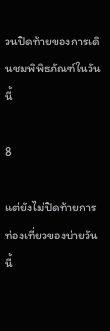วนปิดท้ายของการเดินชมพิพิธภัณฑ์ในวันนี้

8

แต่ยังไม่ปิดท้ายการท่องเที่ยวของบ่ายวันนี้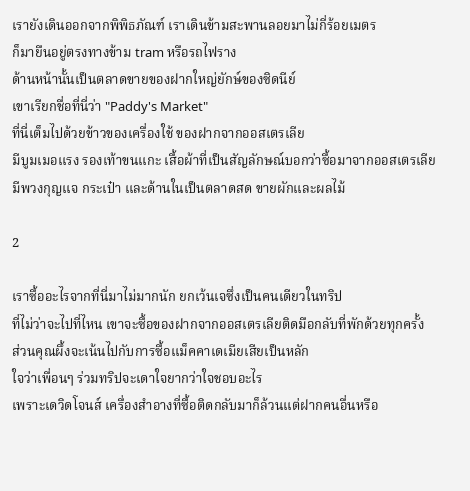เรายังเดินออกจากพิพิธภัณฑ์ เราเดินข้ามสะพานลอยมาไม่กี่ร้อยเมตร
ก็มายืนอยู่ตรงทางข้าม tram หรือรถไฟราง
ด้านหน้านั้นเป็นตลาดขายของฝากใหญ่ยักษ์ของซิดนีย์
เขาเรียกชื่อที่นี่ว่า "Paddy's Market"
ที่นี่เต็มไปด้วยข้าวของเครื่องใช้ ของฝากจากออสเตรเลีย
มีบูมเมอแรง รองเท้าขนแกะ เสื้อผ้าที่เป็นสัญลักษณ์บอกว่าซื้อมาจากออสเตรเลีย
มีพวงกุญแจ กระเป๋า และด้านในเป็นตลาดสด ขายผักและผลไม้

2

เราซื้ออะไรจากที่นี่มาไม่มากนัก ยกเว้นเจซึ่งเป็นคนเดียวในทริป
ที่ไม่ว่าจะไปที่ไหน เขาจะซื้อของฝากจากออสเตรเลียติดมือกลับที่พักด้วยทุกครั้ง
ส่วนคุณผึ้งจะเน้นไปกับการซื้อแม็คคาเดเมียเสียเป็นหลัก
ใจว่าเพื่อนๆ ร่วมทริปจะเดาใจยากว่าใจชอบอะไร
เพราะเดวิดโจนส์ เครื่องสำอางที่ซื้อติดกลับมาก็ล้วนแต่ฝากคนอื่นหรือ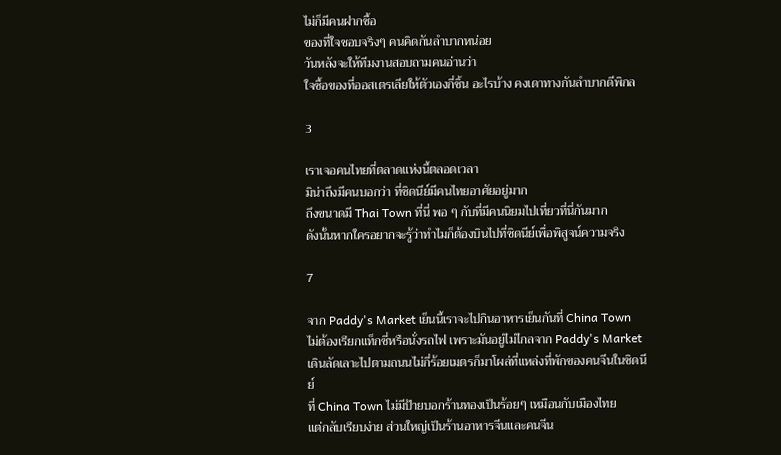ไม่ก็มีคนฝากซื้อ
ของที่ใจชอบจริงๆ คนคิดกันลำบากหน่อย
วันหลังจะให้ทีมงานสอบถามคนอ่านว่า
ใจซื้อของที่ออสเตรเลียให้ตัวเองกี่ชิ้น อะไรบ้าง คงเดาทางกันลำบากดีพิกล

3

เราเจอคนไทยที่ตลาดแห่งนี้ตลอดเวลา
มิน่าถึงมีคนบอกว่า ที่ซิดนีย์มีคนไทยอาศัยอยู่มาก
ถึงขนาดมี Thai Town ที่นี่ พอ ๆ กับที่มีคนนิยมไปเที่ยวที่นี่กันมาก
ดังนั้นหากใครอยากจะรู้ว่าทำไมก็ต้องบินไปที่ซิดนีย์เพื่อพิสูจน์ความจริง

7

จาก Paddy's Market เย็นนี้เราจะไปกินอาหารเย็นกันที่ China Town
ไม่ต้องเรียกแท็กซี่หรือนั่งรถไฟ เพราะมันอยู่ไม่ไกลจาก Paddy's Market
เดินลัดเลาะไปตามถนนไม่กี่ร้อยเมตรก็มาโผล่ที่แหล่งที่พักของคนจีนในซิดนีย์
ที่ China Town ไม่มีป้ายบอกร้านทองเป็นร้อยๆ เหมือนกับเมืองไทย
แต่กลับเรียบง่าย ส่วนใหญ่เป็นร้านอาหารจีนและคนจีน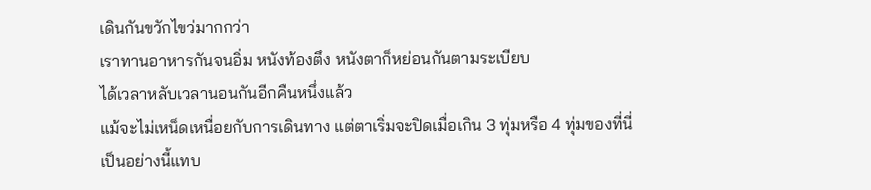เดินกันขวักไขว่มากกว่า
เราทานอาหารกันจนอิ่ม หนังท้องตึง หนังตาก็หย่อนกันตามระเบียบ
ได้เวลาหลับเวลานอนกันอีกคืนหนึ่งแล้ว
แม้จะไม่เหน็ดเหนื่อยกับการเดินทาง แต่ตาเริ่มจะปิดเมื่อเกิน 3 ทุ่มหรือ 4 ทุ่มของที่นี่
เป็นอย่างนี้แทบ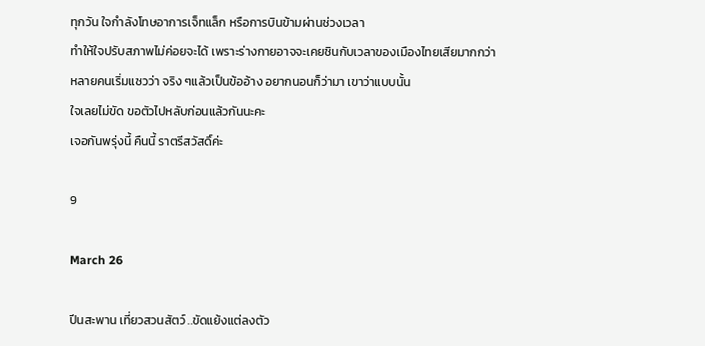ทุกวัน ใจกำลังโทษอาการเจ็ทแล็ก หรือการบินข้ามผ่านช่วงเวลา
ทำให้ใจปรับสภาพไม่ค่อยจะได้ เพราะร่างกายอาจจะเคยชินกับเวลาของเมืองไทยเสียมากกว่า
หลายคนเริ่มแซวว่า จริง ๆแล้วเป็นข้ออ้าง อยากนอนก็ว่ามา เขาว่าแบบนั้น
ใจเลยไม่ขัด ขอตัวไปหลับก่อนแล้วกันนะคะ
เจอกันพรุ่งนี้ คืนนี้ ราตรีสวัสดิ์ค่ะ

9

March 26

ปีนสะพาน เที่ยวสวนสัตว์ ..ขัดแย้งแต่ลงตัว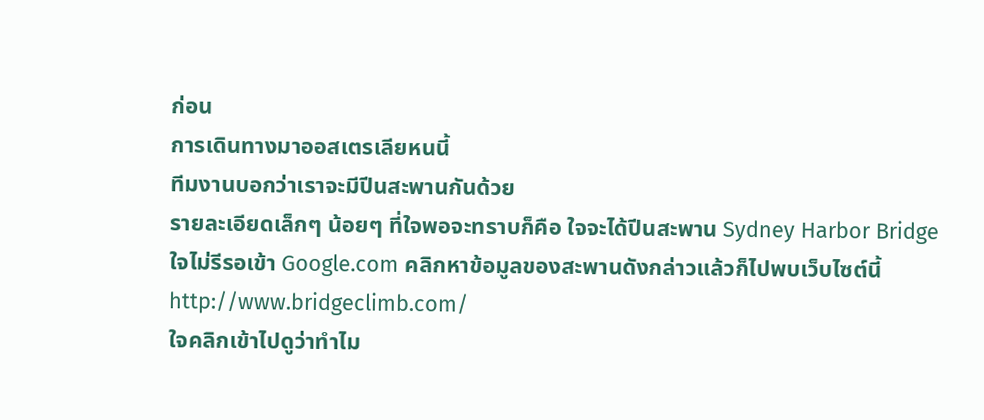ก่อน
การเดินทางมาออสเตรเลียหนนี้
ทีมงานบอกว่าเราจะมีปีนสะพานกันด้วย
รายละเอียดเล็กๆ น้อยๆ ที่ใจพอจะทราบก็คือ ใจจะได้ปีนสะพาน Sydney Harbor Bridge
ใจไม่รีรอเข้า Google.com คลิกหาข้อมูลของสะพานดังกล่าวแล้วก็ไปพบเว็บไซต์นี้
http://www.bridgeclimb.com/
ใจคลิกเข้าไปดูว่าทำไม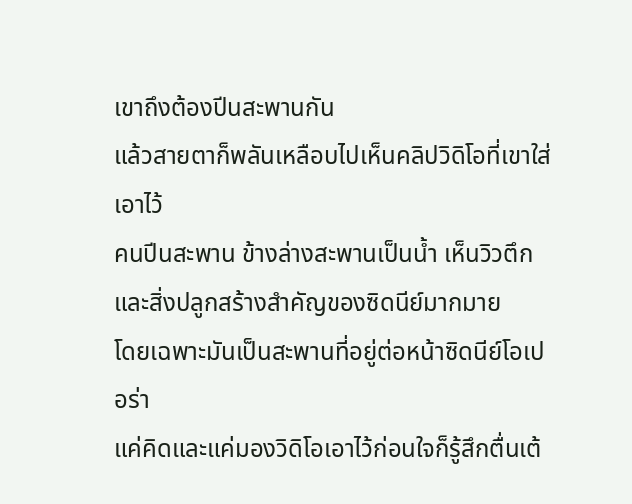เขาถึงต้องปีนสะพานกัน
แล้วสายตาก็พลันเหลือบไปเห็นคลิปวิดิโอที่เขาใส่เอาไว้
คนปีนสะพาน ข้างล่างสะพานเป็นน้ำ เห็นวิวตึกและสิ่งปลูกสร้างสำคัญของซิดนีย์มากมาย
โดยเฉพาะมันเป็นสะพานที่อยู่ต่อหน้าซิดนีย์โอเปอร่า
แค่คิดและแค่มองวิดิโอเอาไว้ก่อนใจก็รู้สึกตื่นเต้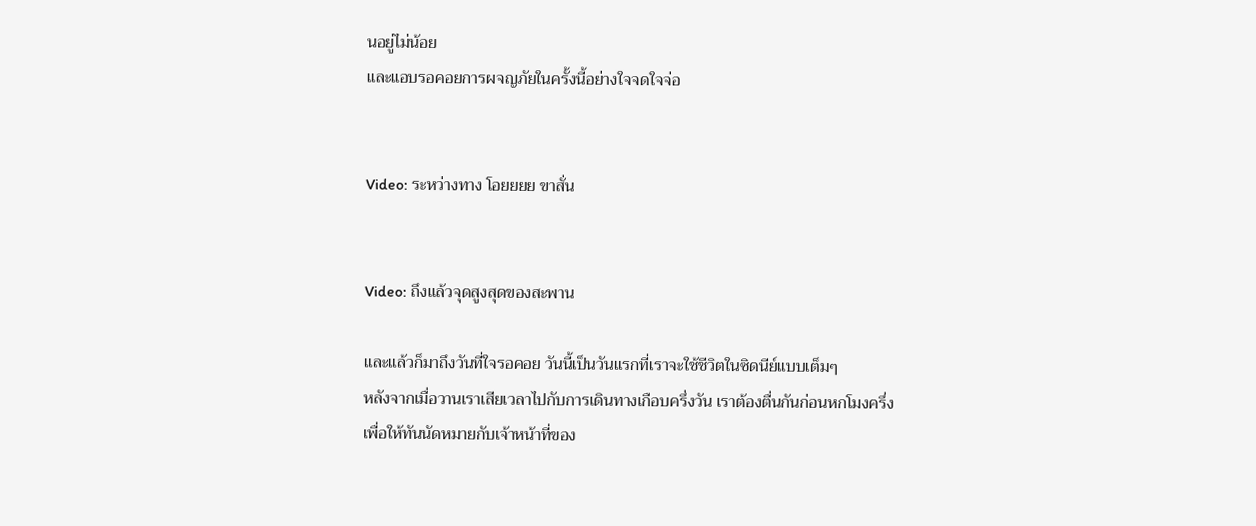นอยู่ไม่น้อย
และแอบรอคอยการผจญภัยในครั้งนี้อย่างใจจดใจจ่อ


Video: ระหว่างทาง โอยยยย ขาสั่น


Video: ถึงแล้วจุดสูงสุดของสะพาน

และแล้วก็มาถึงวันที่ใจรอคอย วันนี้เป็นวันแรกที่เราจะใช้ชีวิตในซิดนีย์แบบเต็มๆ
หลังจากเมื่อวานเราเสียเวลาไปกับการเดินทางเกือบครึ่งวัน เราต้องตื่นกันก่อนหกโมงครึ่ง
เพื่อให้ทันนัดหมายกับเจ้าหน้าที่ของ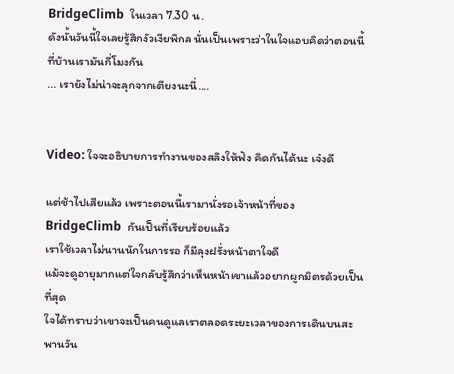BridgeClimb  ในเวลา 7.30 น.
ดังนั้นวันนี้ใจเลยรู้สึกงัวเงียพิกล นั่นเป็นเพราะว่าในใจแอบคิดว่าตอนนี้ที่บ้านเรามันกี่โมงกัน
... เรายังไม่น่าจะลุกจากเตียงนะนี่....


Video: ใจจะอธิบายการทำงานของสลิงให้ฟัง คิดกันได้นะ เจ๋งดี

แต่ช้าไปเสียแล้ว เพราะตอนนี้เรามานั่งรอเจ้าหน้าที่ของ BridgeClimb  กันเป็นที่เรียบร้อยแล้ว
เราใช้เวลาไม่นานนักในการรอ ก็มีลุงฝรั่งหน้าตาใจดี
แม้จะดูอายุมากแต่ใจกลับรู้สึกว่าเห็นหน้าเขาแล้วอยากผูกมิตรด้วยเป็นที่สุด
ใจได้ทราบว่าเขาจะเป็นคนดูแลเราตลอดระยะเวลาของการเดินบนสะพานวัน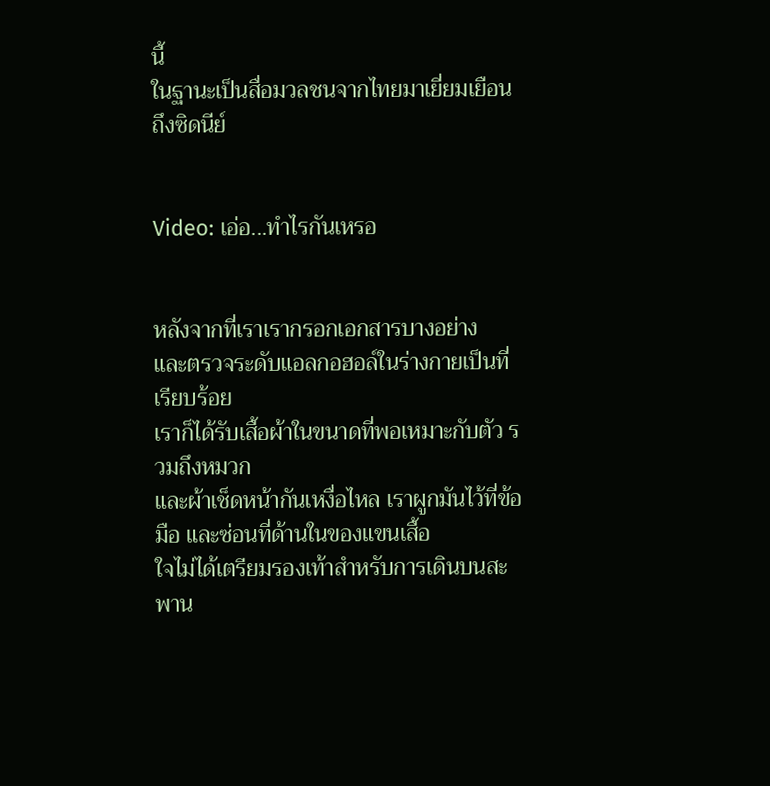นี้
ในฐานะเป็นสื่อมวลชนจากไทยมาเยี่ยมเยือนถึงซิดนีย์


Video: เอ่อ...ทำไรกันเหรอ


หลังจากที่เราเรากรอกเอกสารบางอย่าง
และตรวจระดับแอลกอฮอล์ในร่างกายเป็นที่เรียบร้อย
เราก็ได้รับเสื้อผ้าในขนาดที่พอเหมาะกับตัว รวมถึงหมวก
และผ้าเช็ดหน้ากันเหงื่อไหล เราผูกมันไว้ที่ข้อมือ และซ่อนที่ด้านในของแขนเสื้อ
ใจไม่ได้เตรียมรองเท้าสำหรับการเดินบนสะพาน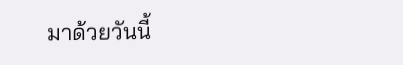มาด้วยวันนี้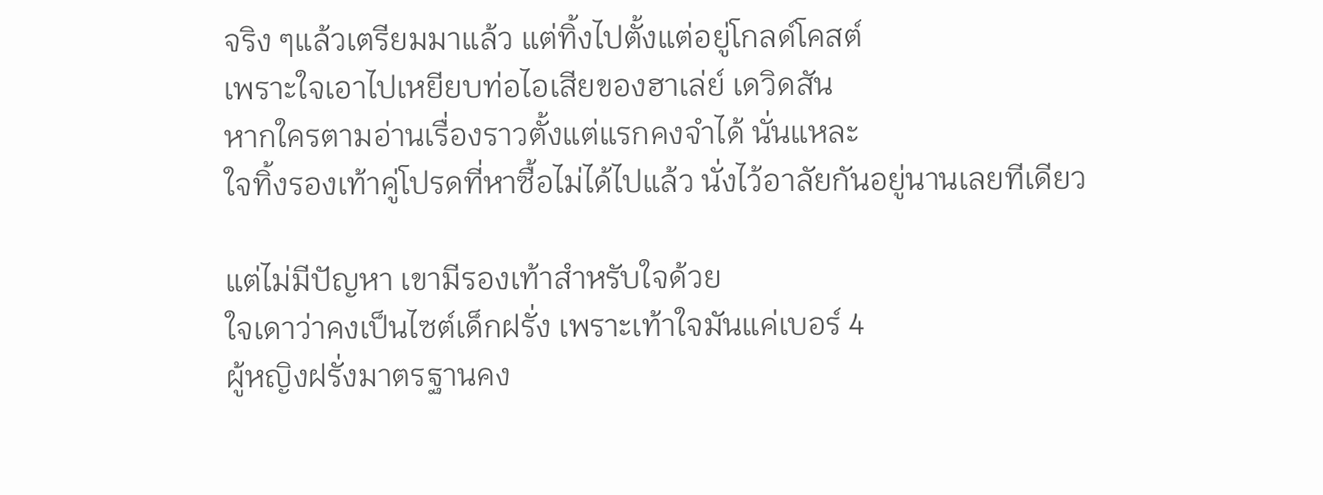จริง ๆแล้วเตรียมมาแล้ว แต่ทิ้งไปตั้งแต่อยู่โกลด์โคสต์
เพราะใจเอาไปเหยียบท่อไอเสียของฮาเล่ย์ เดวิดสัน
หากใครตามอ่านเรื่องราวตั้งแต่แรกคงจำได้ นั่นแหละ
ใจทิ้งรองเท้าคู่โปรดที่หาซื้อไม่ได้ไปแล้ว นั่งไว้อาลัยกันอยู่นานเลยทีเดียว

แต่ไม่มีปัญหา เขามีรองเท้าสำหรับใจด้วย
ใจเดาว่าคงเป็นไซต์เด็กฝรั่ง เพราะเท้าใจมันแค่เบอร์ 4
ผู้หญิงฝรั่งมาตรฐานคง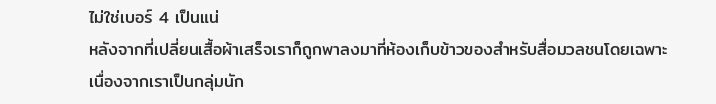ไม่ใช่เบอร์ 4 เป็นแน่
หลังจากที่เปลี่ยนเสื้อผ้าเสร็จเราก็ถูกพาลงมาที่ห้องเก็บข้าวของสำหรับสื่อมวลชนโดยเฉพาะ
เนื่องจากเราเป็นกลุ่มนัก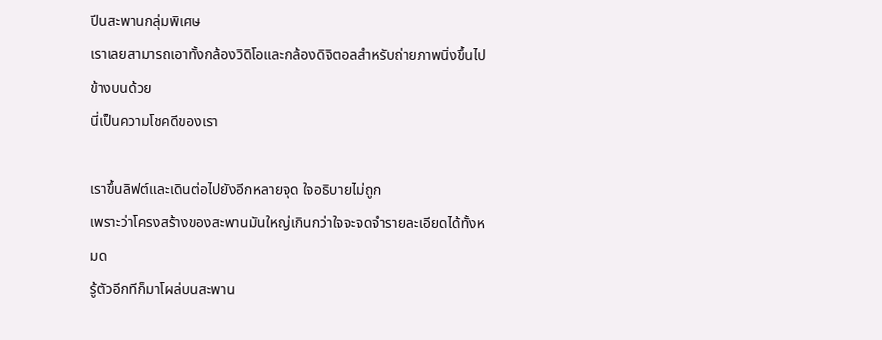ปีนสะพานกลุ่มพิเศษ
เราเลยสามารถเอาทั้งกล้องวิดิโอและกล้องดิจิตอลสำหรับถ่ายภาพนิ่งขึ้นไปข้างบนด้วย
นี่เป็นความโชคดีของเรา

เราขึ้นลิฟต์และเดินต่อไปยังอีกหลายจุด ใจอธิบายไม่ถูก
เพราะว่าโครงสร้างของสะพานมันใหญ่เกินกว่าใจจะจดจำรายละเอียดได้ทั้งหมด
รู้ตัวอีกทีก็มาโผล่บนสะพาน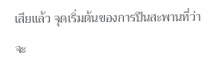เสียแล้ว จุดเริ่มต้นของการปีนสะพานที่ว่าจะ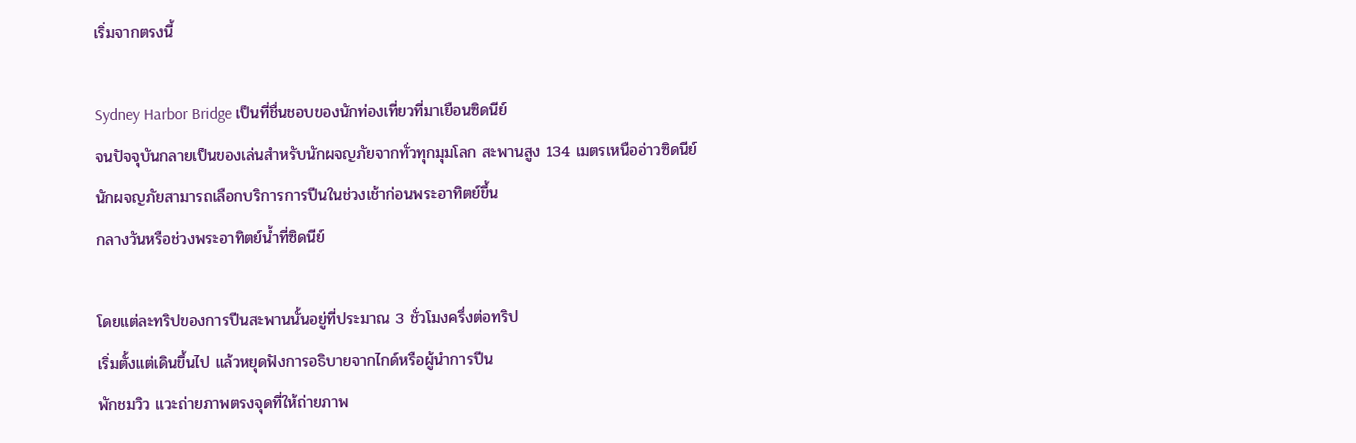เริ่มจากตรงนี้

Sydney Harbor Bridge เป็นที่ชื่นชอบของนักท่องเที่ยวที่มาเยือนซิดนีย์
จนปัจจุบันกลายเป็นของเล่นสำหรับนักผจญภัยจากทั่วทุกมุมโลก สะพานสูง 134 เมตรเหนืออ่าวซิดนีย์
นักผจญภัยสามารถเลือกบริการการปีนในช่วงเช้าก่อนพระอาทิตย์ขึ้น
กลางวันหรือช่วงพระอาทิตย์น้ำที่ซิดนีย์

โดยแต่ละทริปของการปีนสะพานนั้นอยู่ที่ประมาณ 3 ชั่วโมงครึ่งต่อทริป
เริ่มตั้งแต่เดินขึ้นไป แล้วหยุดฟังการอธิบายจากไกด์หรือผู้นำการปีน
พักชมวิว แวะถ่ายภาพตรงจุดที่ให้ถ่ายภาพ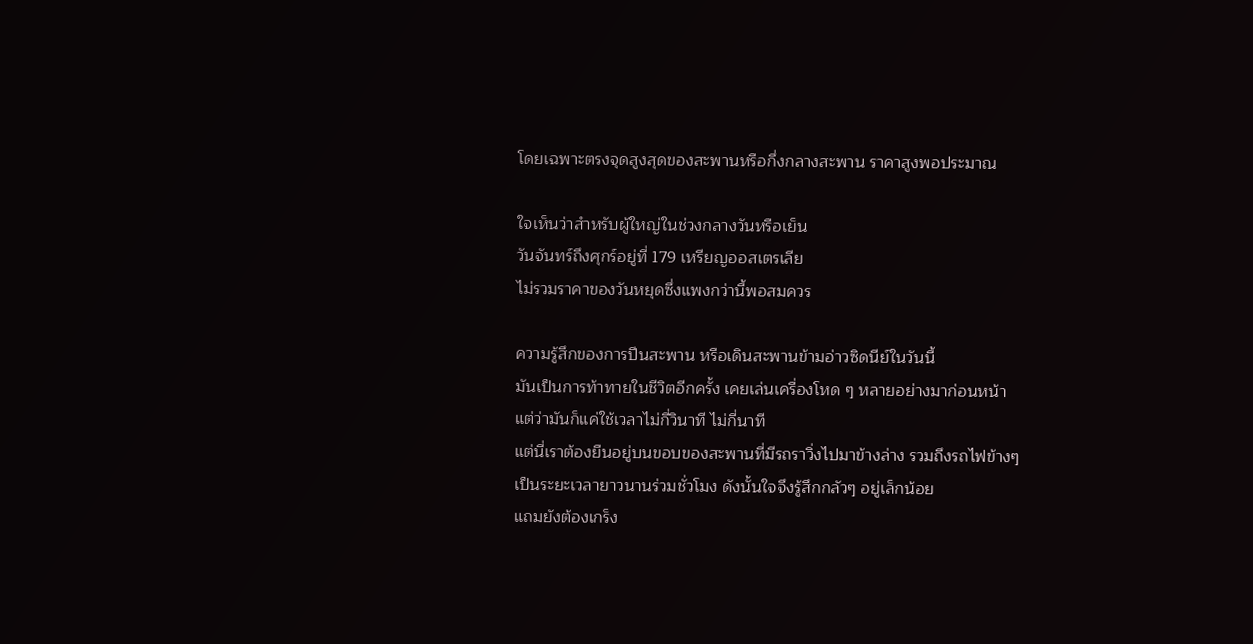โดยเฉพาะตรงจุดสูงสุดของสะพานหรือกึ่งกลางสะพาน ราคาสูงพอประมาณ

ใจเห็นว่าสำหรับผู้ใหญ่ในช่วงกลางวันหรือเย็น
วันจันทร์ถึงศุกร์อยู่ที่ 179 เหรียญออสเตรเลีย
ไม่รวมราคาของวันหยุดซึ่งแพงกว่านี้พอสมควร

ความรู้สึกของการปีนสะพาน หรือเดินสะพานข้ามอ่าวซิดนีย์ในวันนี้
มันเป็นการท้าทายในชีวิตอีกครั้ง เคยเล่นเครื่องโหด ๆ หลายอย่างมาก่อนหน้า
แต่ว่ามันก็แค่ใช้เวลาไม่กี่วินาที ไม่กี่นาที
แต่นี่เราต้องยืนอยู่บนขอบของสะพานที่มีรถราวิ่งไปมาข้างล่าง รวมถึงรถไฟข้างๆ
เป็นระยะเวลายาวนานร่วมชั่วโมง ดังนั้นใจจึงรู้สึกกลัวๆ อยู่เล็กน้อย
แถมยังต้องเกร็ง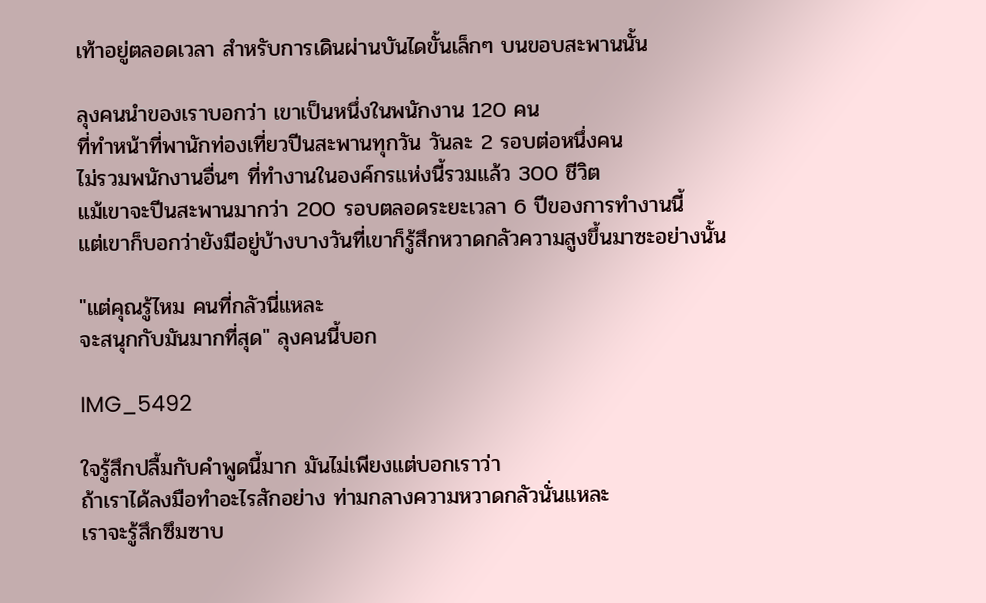เท้าอยู่ตลอดเวลา สำหรับการเดินผ่านบันไดขั้นเล็กๆ บนขอบสะพานนั้น

ลุงคนนำของเราบอกว่า เขาเป็นหนึ่งในพนักงาน 120 คน
ที่ทำหน้าที่พานักท่องเที่ยวปีนสะพานทุกวัน วันละ 2 รอบต่อหนึ่งคน
ไม่รวมพนักงานอื่นๆ ที่ทำงานในองค์กรแห่งนี้รวมแล้ว 300 ชีวิต
แม้เขาจะปีนสะพานมากว่า 200 รอบตลอดระยะเวลา 6 ปีของการทำงานนี้
แต่เขาก็บอกว่ายังมีอยู่บ้างบางวันที่เขาก็รู้สึกหวาดกลัวความสูงขึ้นมาซะอย่างนั้น

"แต่คุณรู้ไหม คนที่กลัวนี่แหละ
จะสนุกกับมันมากที่สุด" ลุงคนนี้บอก

IMG_5492

ใจรู้สึกปลื้มกับคำพูดนี้มาก มันไม่เพียงแต่บอกเราว่า
ถ้าเราได้ลงมือทำอะไรสักอย่าง ท่ามกลางความหวาดกลัวนั่นแหละ
เราจะรู้สึกซึมซาบ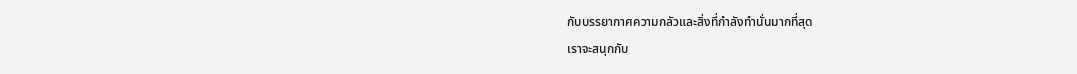กับบรรยากาศความกลัวและสิ่งที่กำลังทำนั่นมากที่สุด
เราจะสนุกกับ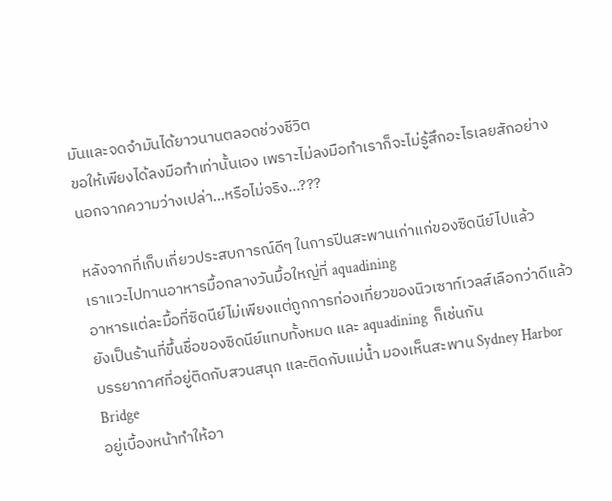มันและจดจำมันได้ยาวนานตลอดช่วงชีวิต
ขอให้เพียงได้ลงมือทำเท่านั้นเอง เพราะไม่ลงมือทำเราก็จะไม่รู้สึกอะไรเลยสักอย่าง
นอกจากความว่างเปล่า...หรือไม่จริง...???

หลังจากที่เก็บเกี่ยวประสบการณ์ดีๆ ในการปีนสะพานเก่าแก่ของซิดนีย์ไปแล้ว
เราแวะไปทานอาหารมื้อกลางวันมื้อใหญ่ที่ aquadining
อาหารแต่ละมื้อที่ซิดนีย์ไม่เพียงแต่ถูกการท่องเที่ยวของนิวเซาท์เวลส์เลือกว่าดีแล้ว
ยังเป็นร้านที่ขึ้นชื่อของซิดนีย์แทบทั้งหมด และ aquadining  ก็เช่นกัน
บรรยากาศที่อยู่ติดกับสวนสนุก และติดกับแม่น้ำ มองเห็นสะพาน Sydney Harbor Bridge
อยู่เบื้องหน้าทำให้อา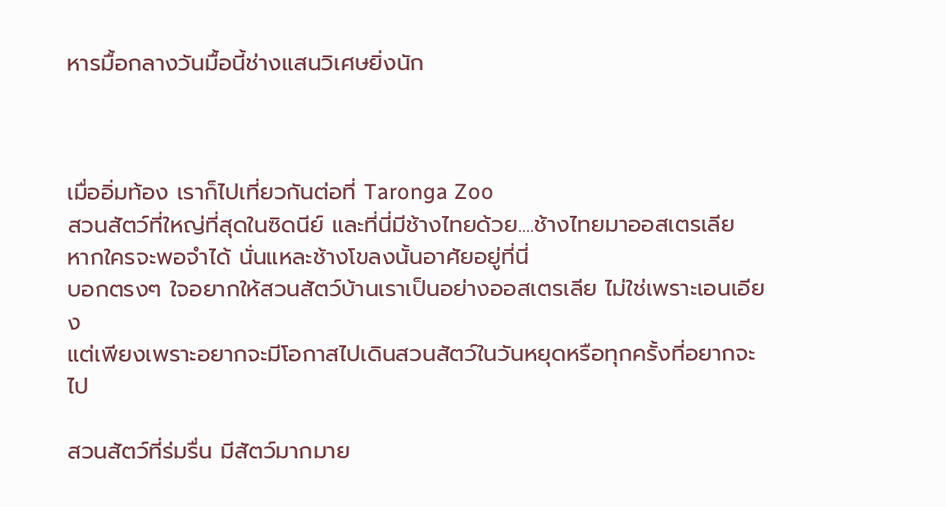หารมื้อกลางวันมื้อนี้ช่างแสนวิเศษยิ่งนัก



เมื่ออิ่มท้อง เราก็ไปเที่ยวกันต่อที่ Taronga Zoo
สวนสัตว์ที่ใหญ่ที่สุดในซิดนีย์ และที่นี่มีช้างไทยด้วย....ช้างไทยมาออสเตรเลีย
หากใครจะพอจำได้ นั่นแหละช้างโขลงนั้นอาศัยอยู่ที่นี่
บอกตรงๆ ใจอยากให้สวนสัตว์บ้านเราเป็นอย่างออสเตรเลีย ไม่ใช่เพราะเอนเอียง
แต่เพียงเพราะอยากจะมีโอกาสไปเดินสวนสัตว์ในวันหยุดหรือทุกครั้งที่อยากจะไป

สวนสัตว์ที่ร่มรื่น มีสัตว์มากมาย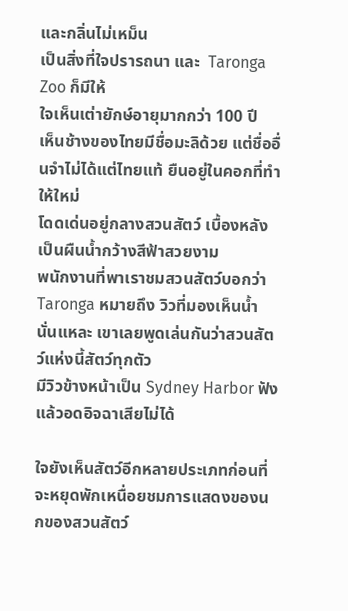และกลิ่นไม่เหม็น
เป็นสิ่งที่ใจปรารถนา และ  Taronga Zoo ก็มีให้
ใจเห็นเต่ายักษ์อายุมากกว่า 100 ปี
เห็นช้างของไทยมีชื่อมะลิด้วย แต่ชื่ออื่นจำไม่ได้แต่ไทยแท้ ยืนอยู่ในคอกที่ทำให้ใหม่
โดดเด่นอยู่กลางสวนสัตว์ เบื้องหลังเป็นผืนน้ำกว้างสีฟ้าสวยงาม
พนักงานที่พาเราชมสวนสัตว์บอกว่า  Taronga หมายถึง วิวที่มองเห็นน้ำ
นั่นแหละ เขาเลยพูดเล่นกันว่าสวนสัตว์แห่งนี้สัตว์ทุกตัว
มีวิวข้างหน้าเป็น Sydney Harbor ฟังแล้วอดอิจฉาเสียไม่ได้

ใจยังเห็นสัตว์อีกหลายประเภทก่อนที่จะหยุดพักเหนื่อยชมการแสดงของนกของสวนสัตว์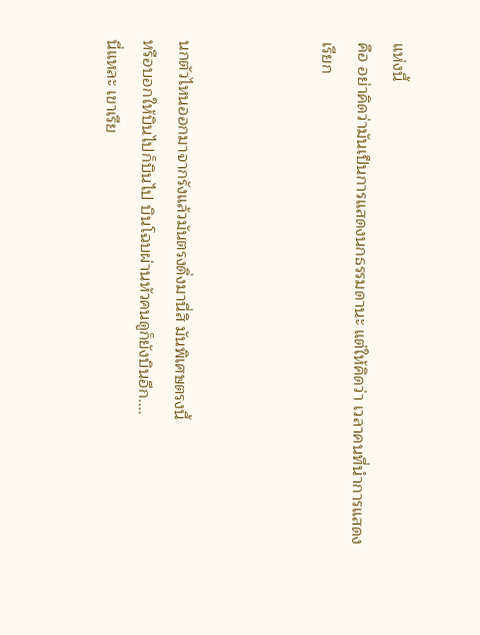แห่งนี้
คือ อย่าคิดว่ามันเป็นการแสดงนกธรรมดานะ แต่ให้คิดว่า เวลาคนที่นำการแสดงเรียก



นกตัวไหนออกมาจากรังแล้วมันตรงดิ่งมานี่สิ มันพิเศษตรงนี้
หรือบอกให้บินไปก็บินไป บินโฉบผ่านหัวคนดูก็ยังบินอีก....
นี่แหละ เขาเรีย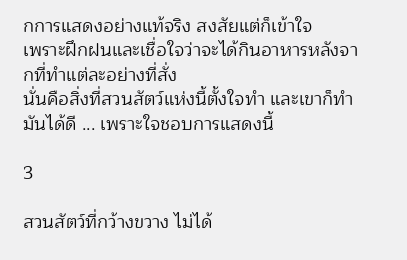กการแสดงอย่างแท้จริง สงสัยแต่ก็เข้าใจ
เพราะฝึกฝนและเชื่อใจว่าจะได้กินอาหารหลังจากที่ทำแต่ละอย่างที่สั่ง
นั่นคือสิ่งที่สวนสัตว์แห่งนี้ตั้งใจทำ และเขาก็ทำมันได้ดี ... เพราะใจชอบการแสดงนี้

3

สวนสัตว์ที่กว้างขวาง ไม่ได้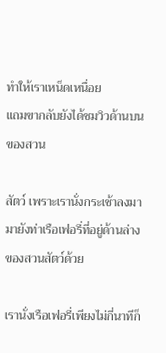ทำให้เราเหน็ดเหนื่อย
แถมขากลับยังได้ชมวิวด้านบนของสวน

สัตว์ เพราะเรานั่งกระเช้าลงมามายังท่าเรือเฟอรี่ที่อยู่ด้านล่างของสวนสัตว์ด้วย

เรานั่งเรือเฟอรี่เพียงไม่กี่นาทีก็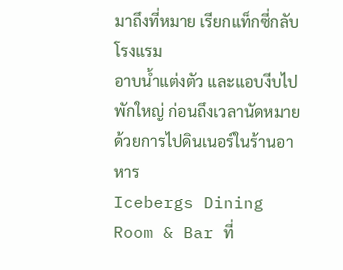มาถึงที่หมาย เรียกแท็กซี่กลับโรงแรม
อาบน้ำแต่งตัว และแอบงีบไปพักใหญ่ ก่อนถึงเวลานัดหมายด้วยการไปดินเนอร์ในร้านอาหาร
Icebergs Dining Room & Bar ที่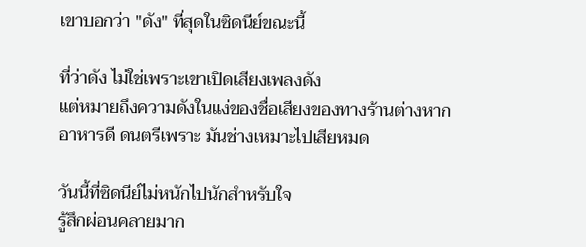เขาบอกว่า "ดัง" ที่สุดในซิดนีย์ขณะนี้

ที่ว่าดัง ไม่ใช่เพราะเขาเปิดเสียงเพลงดัง
แต่หมายถึงความดังในแง่ของชื่อเสียงของทางร้านต่างหาก
อาหารดี ดนตรีเพราะ มันช่างเหมาะไปเสียหมด

วันนี้ที่ซิดนีย์ไม่หนักไปนักสำหรับใจ
รู้สึกผ่อนคลายมาก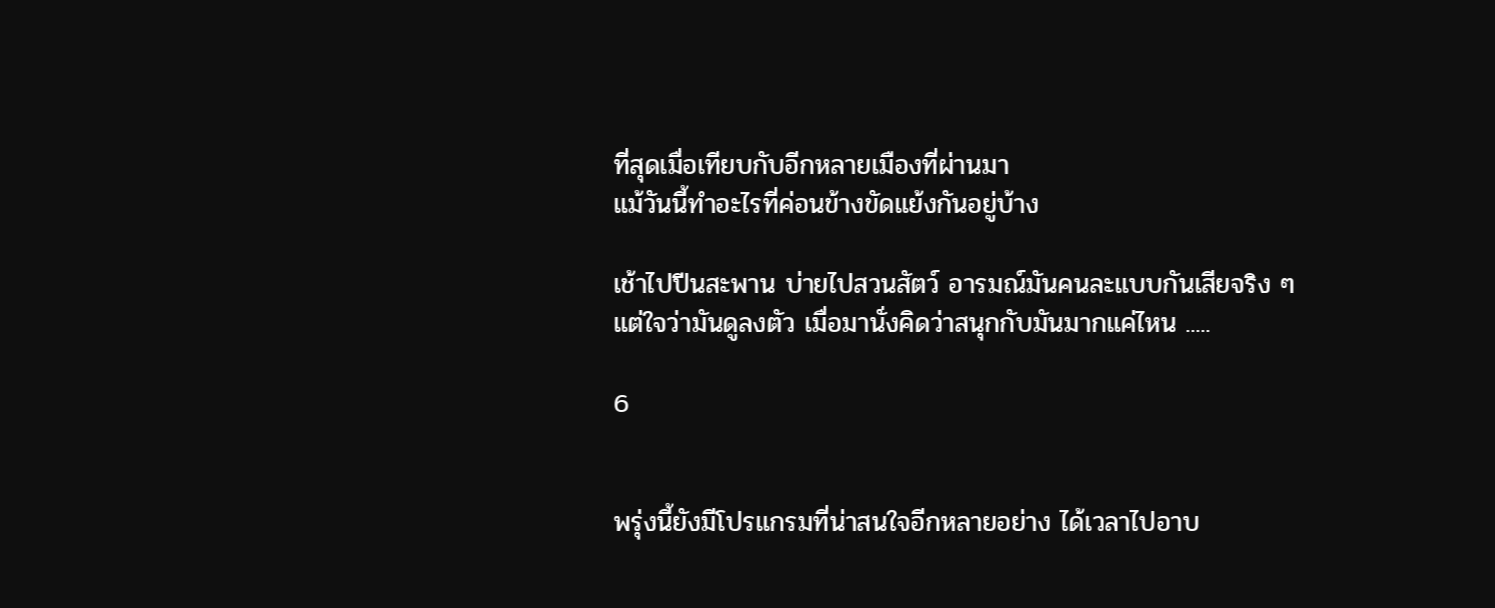ที่สุดเมื่อเทียบกับอีกหลายเมืองที่ผ่านมา
แม้วันนี้ทำอะไรที่ค่อนข้างขัดแย้งกันอยู่บ้าง

เช้าไปปีนสะพาน บ่ายไปสวนสัตว์ อารมณ์มันคนละแบบกันเสียจริง ๆ
แต่ใจว่ามันดูลงตัว เมื่อมานั่งคิดว่าสนุกกับมันมากแค่ไหน .....

6


พรุ่งนี้ยังมีโปรแกรมที่น่าสนใจอีกหลายอย่าง ได้เวลาไปอาบ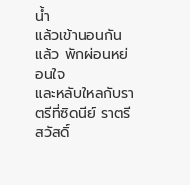น้ำ
แล้วเข้านอนกันแล้ว พักผ่อนหย่อนใจ
และหลับใหลกับราตรีที่ซิดนีย์ ราตรีสวัสดิ์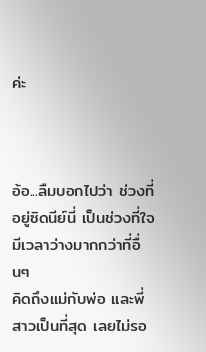ค่ะ



อ้อ...ลืมบอกไปว่า ช่วงที่อยู่ซิดนีย์นี่ เป็นช่วงที่ใจมีเวลาว่างมากกว่าที่อื่นๆ
คิดถึงแม่กับพ่อ และพี่สาวเป็นที่สุด เลยไม่รอ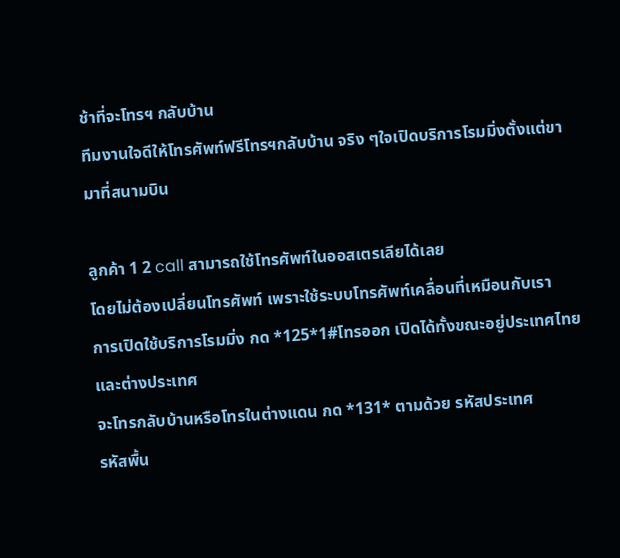ช้าที่จะโทรฯ กลับบ้าน
ทีมงานใจดีให้โทรศัพท์ฟรีโทรฯกลับบ้าน จริง ๆใจเปิดบริการโรมมิ่งตั้งแต่ขามาที่สนามบิน

ลูกค้า 1 2 call สามารถใช้โทรศัพท์ในออสเตรเลียได้เลย
โดยไม่ต้องเปลี่ยนโทรศัพท์ เพราะใช้ระบบโทรศัพท์เคลื่อนที่เหมือนกับเรา
การเปิดใช้บริการโรมมิ่ง กด *125*1#โทรออก เปิดได้ทั้งขณะอยู่ประเทศไทยและต่างประเทศ
จะโทรกลับบ้านหรือโทรในต่างแดน กด *131* ตามด้วย รหัสประเทศ
รหัสพื้น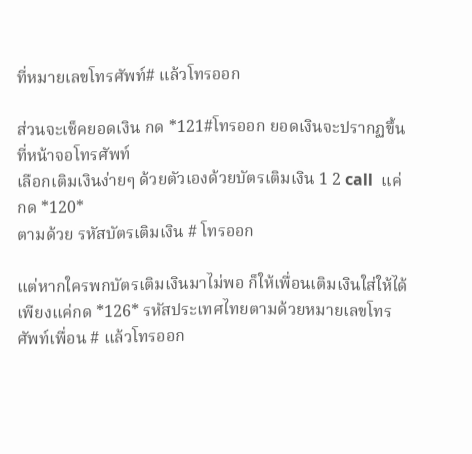ที่หมายเลขโทรศัพท์# แล้วโทรออก

ส่วนจะเช็คยอดเงิน กด *121#โทรออก ยอดเงินจะปรากฏขึ้นที่หน้าจอโทรศัพท์
เลือกเติมเงินง่ายๆ ด้วยตัวเองด้วยบัตรเติมเงิน 1 2 call  แค่กด *120*
ตามด้วย รหัสบัตรเติมเงิน # โทรออก

แต่หากใครพกบัตรเติมเงินมาไม่พอ ก็ให้เพื่อนเติมเงินใส่ให้ได้
เพียงแค่กด *126* รหัสประเทศไทยตามด้วยหมายเลขโทรศัพท์เพื่อน # แล้วโทรออก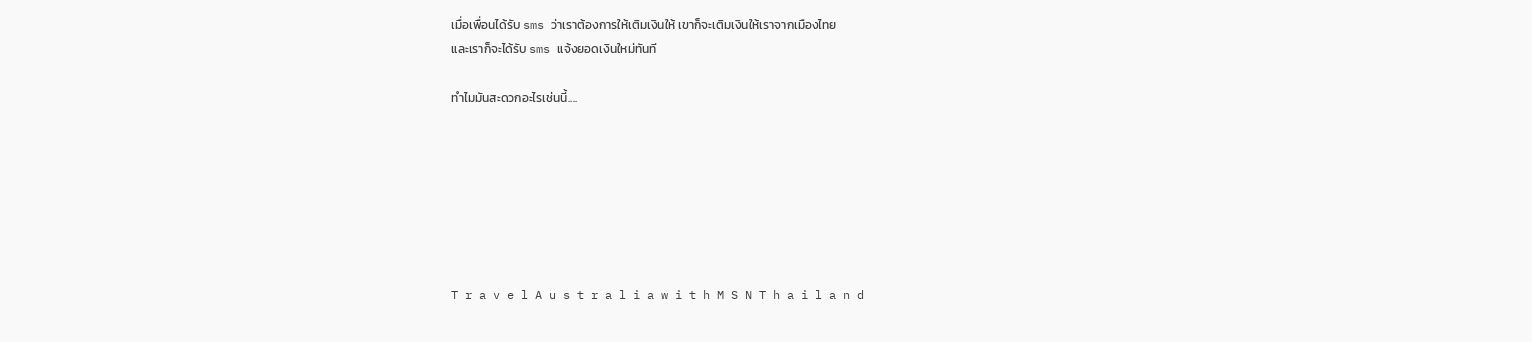เมื่อเพื่อนได้รับ sms ว่าเราต้องการให้เติมเงินให้ เขาก็จะเติมเงินให้เราจากเมืองไทย
และเราก็จะได้รับ sms แจ้งยอดเงินใหม่ทันที

ทำไมมันสะดวกอะไรเช่นนี้....







T r a v e l A u s t r a l i a w i t h M S N T h a i l a n d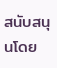สนับสนุนโดย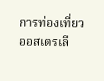การท่องเที่ยวออสเตรเลี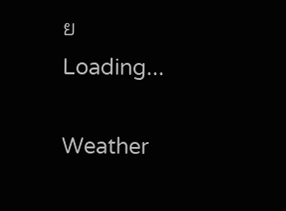ย
Loading...

Weather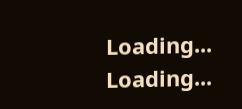Loading...
Loading...